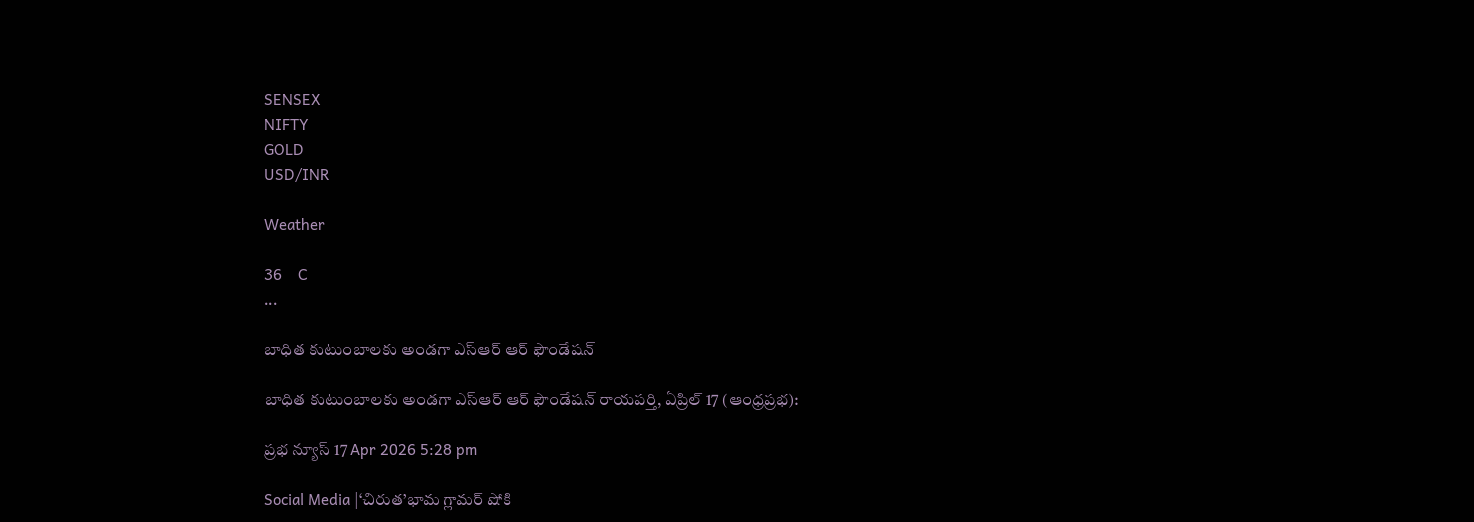SENSEX
NIFTY
GOLD
USD/INR

Weather

36    C
...

బాధిత కుటుంబాలకు అండగా ఎస్‌ఆర్ ఆర్ ఫౌండేషన్

బాధిత కుటుంబాలకు అండగా ఎస్‌ఆర్ ఆర్ ఫౌండేషన్ రాయపర్తి, ఏప్రిల్ 17 (ఆంధ్రప్రభ):

ప్రభ న్యూస్ 17 Apr 2026 5:28 pm

Social Media |‘చిరుత’భామ గ్లామర్ షోకి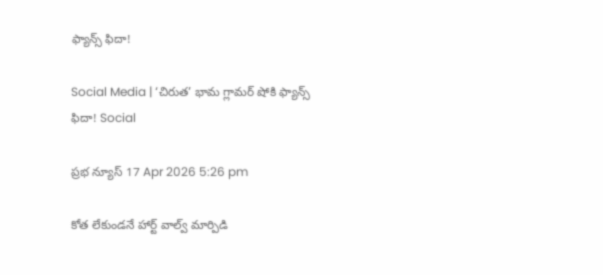ఫ్యాన్స్ ఫిదా!

Social Media | ‘చిరుత’ భామ గ్లామర్ షోకి ఫ్యాన్స్ ఫిదా! Social

ప్రభ న్యూస్ 17 Apr 2026 5:26 pm

కోత లేకుండనే హార్ట్ వాల్వ్ మార్పిడి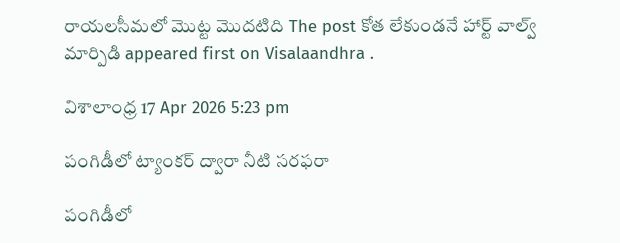రాయలసీమలో మొట్ట మొదటిది The post కోత లేకుండనే హార్ట్ వాల్వ్ మార్పిడి appeared first on Visalaandhra .

విశాలాంధ్ర 17 Apr 2026 5:23 pm

పంగిడీలో ట్యాంకర్ ద్వారా నీటి సరఫరా

పంగిడీలో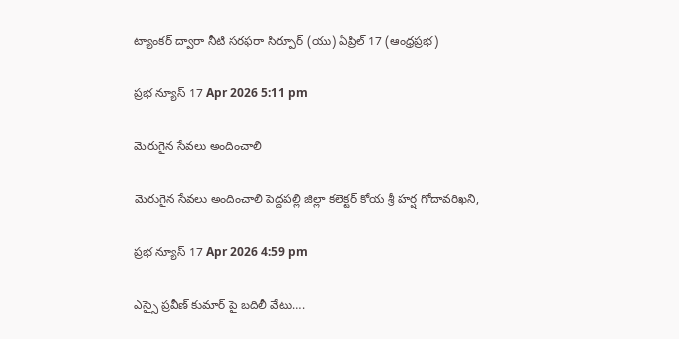ట్యాంకర్ ద్వారా నీటి సరఫరా సిర్పూర్ (యు) ఏప్రిల్ 17 (ఆంధ్రప్రభ)

ప్రభ న్యూస్ 17 Apr 2026 5:11 pm

మెరుగైన సేవలు అందించాలి

మెరుగైన సేవలు అందించాలి పెద్దపల్లి జిల్లా కలెక్టర్ కోయ శ్రీ హర్ష గోదావరిఖని,

ప్రభ న్యూస్ 17 Apr 2026 4:59 pm

ఎస్సై ప్రవీణ్ కుమార్ పై బదిలీ వేటు….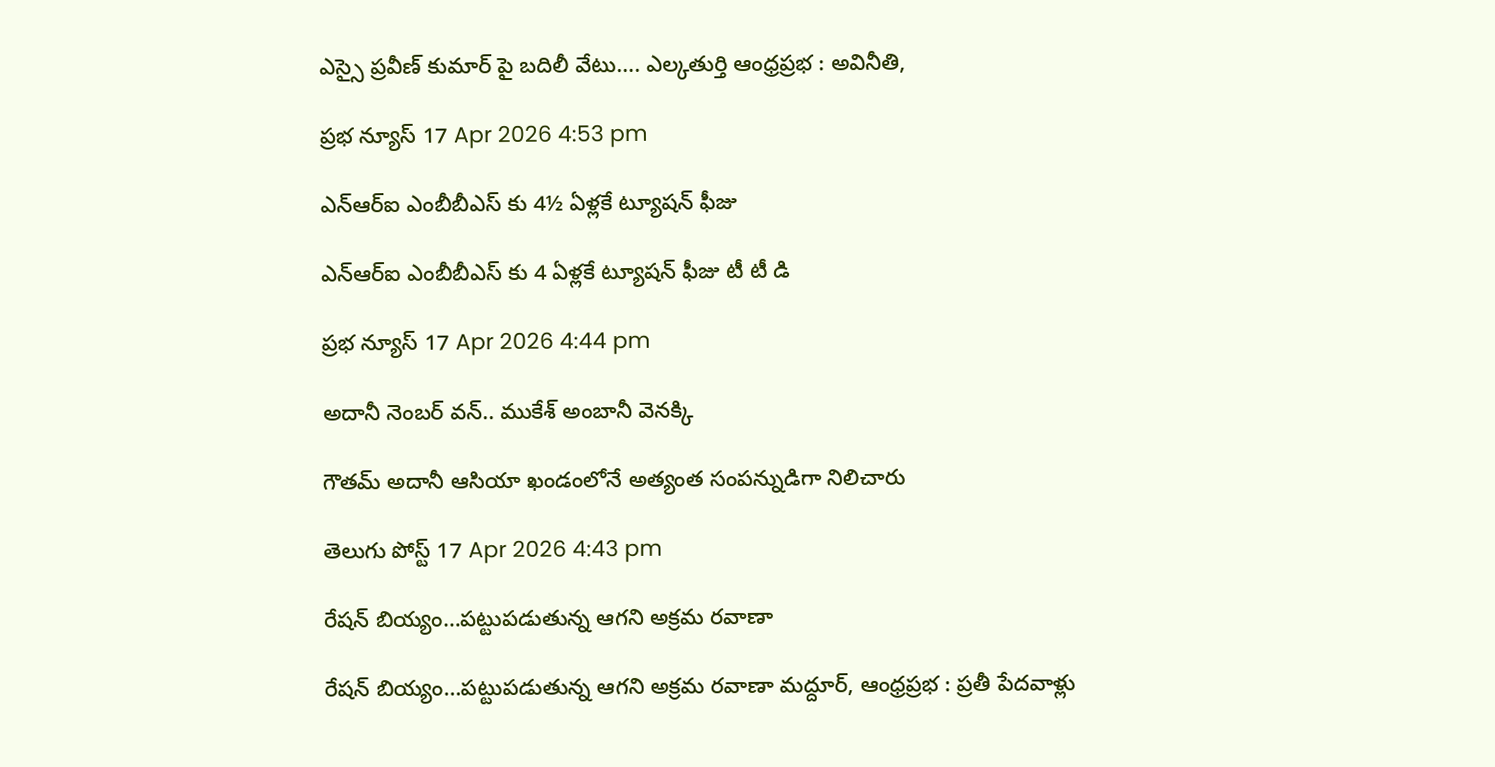ఎస్సై ప్రవీణ్ కుమార్ పై బదిలీ వేటు…. ఎల్కతుర్తి ఆంధ్రప్రభ : అవినీతి,

ప్రభ న్యూస్ 17 Apr 2026 4:53 pm

ఎన్‌ఆర్‌ఐ ఎంబీబీఎస్ కు 4½ ఏళ్లకే ట్యూషన్ ఫీజు

ఎన్‌ఆర్‌ఐ ఎంబీబీఎస్ కు 4 ఏళ్లకే ట్యూషన్ ఫీజు టీ టీ డి

ప్రభ న్యూస్ 17 Apr 2026 4:44 pm

అదానీ నెంబర్ వన్.. ముకేశ్‌ అంబానీ వెనక్కి

గౌతమ్ అదానీ ఆసియా ఖండంలోనే అత్యంత సంపన్నుడిగా నిలిచారు

తెలుగు పోస్ట్ 17 Apr 2026 4:43 pm

రేషన్ బియ్యం…పట్టుపడుతున్న ఆగని అక్రమ రవాణా

రేషన్ బియ్యం…పట్టుపడుతున్న ఆగని అక్రమ రవాణా మద్దూర్, ఆంధ్రప్రభ : ప్రతీ పేదవాళ్లు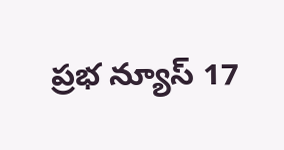ప్రభ న్యూస్ 17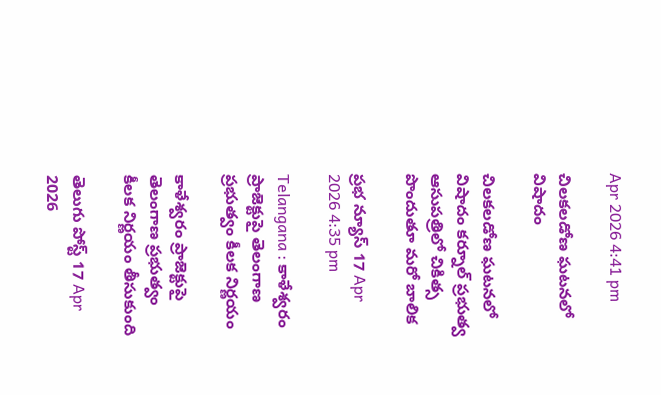Apr 2026 4:41 pm

చిలకలడోణ ఘటనలో విషాదం

చిలకలడోణ ఘటనలో విషాదం కర్నూల్ ప్రభుత్వ ఆసుపత్రిలో చికిత్స పొందుతూ మరో బాలిక

ప్రభ న్యూస్ 17 Apr 2026 4:35 pm

Telangana : కాళేశ్వరం ప్రాజెక్టుపై తెలంగాణ ప్రభుత్వం కీలక నిర్ణయం

కాళేశ్వరం ప్రాజెక్టుపై తెలంగాణ ప్రభుత్వం కీలక నిర్ణయం తీసుకుంది

తెలుగు పోస్ట్ 17 Apr 2026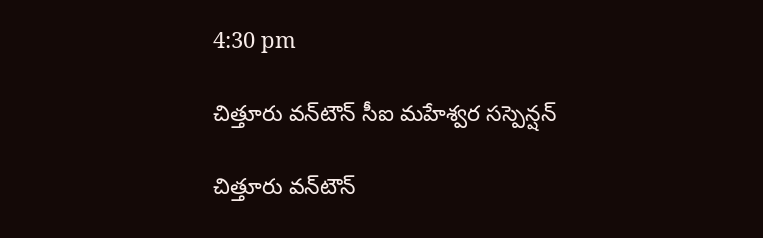4:30 pm

చిత్తూరు వన్‌టౌన్ సీఐ మహేశ్వర సస్పెన్షన్

చిత్తూరు వన్‌టౌన్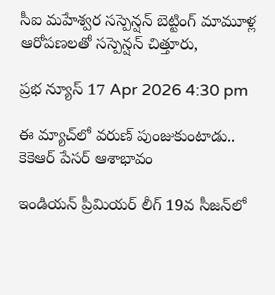సీఐ మహేశ్వర సస్పెన్షన్ బెట్టింగ్ మామూళ్ల ఆరోపణలతో సస్పెన్షన్ చిత్తూరు,

ప్రభ న్యూస్ 17 Apr 2026 4:30 pm

ఈ మ్యాచ్‌లో వరుణ్ పుంజుకుంటాడు.. కెకెఆర్ పేసర్ ఆశాభావం

ఇండియన్ ప్రీమియర్ లీగ్‌ 19వ సీజన్‌లో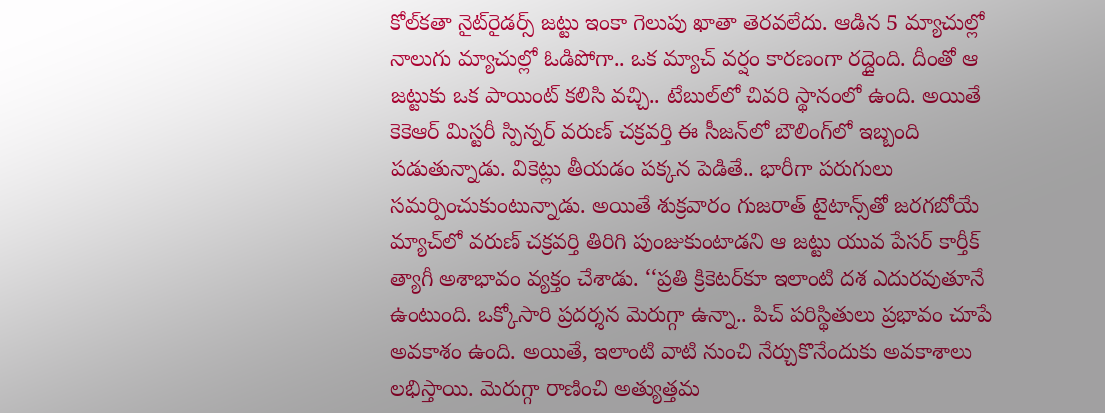కోల్‌కతా నైట్‌రైడర్స్ జట్టు ఇంకా గెలుపు ఖాతా తెరవలేదు. ఆడిన 5 మ్యాచుల్లో నాలుగు మ్యాచుల్లో ఓడిపోగా.. ఒక మ్యాచ్ వర్షం కారణంగా రద్దైంది. దీంతో ఆ జట్టుకు ఒక పాయింట్ కలిసి వచ్చి.. టేబుల్‌లో చివరి స్థానంలో ఉంది. అయితే కెకెఆర్ మిస్టరీ స్పిన్నర్ వరుణ్ చక్రవర్తి ఈ సీజన్‌లో బౌలింగ్‌లో ఇబ్బంది పడుతున్నాడు. వికెట్లు తీయడం పక్కన పెడితే.. భారీగా పరుగులు సమర్పించుకుంటున్నాడు. అయితే శుక్రవారం గుజరాత్ టైటాన్స్‌తో జరగబోయే మ్యాచ్‌లో వరుణ్ చక్రవర్తి తిరిగి పుంజుకుంటాడని ఆ జట్టు యువ పేసర్ కార్తీక్ త్యాగీ అశాభావం వ్యక్తం చేశాడు. ‘‘ప్రతి క్రికెటర్‌కూ ఇలాంటి దశ ఎదురవుతూనే ఉంటుంది. ఒక్కోసారి ప్రదర్శన మెరుగ్గా ఉన్నా.. పిచ్ పరిస్థితులు ప్రభావం చూపే అవకాశం ఉంది. అయితే, ఇలాంటి వాటి నుంచి నేర్చుకొనేందుకు అవకాశాలు లభిస్తాయి. మెరుగ్గా రాణించి అత్యుత్తమ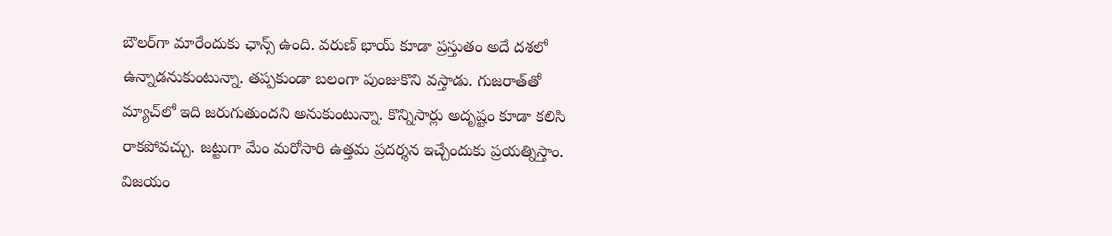బౌలర్‌గా మారేందుకు ఛాన్స్ ఉంది. వరుణ్ భాయ్ కూడా ప్రస్తుతం అదే దశలో ఉన్నాడనుకుంటున్నా. తప్పకుండా బలంగా పుంజుకొని వస్తాడు. గుజరాత్‌తో మ్యాచ్‌లో ఇది జరుగుతుందని అనుకుంటున్నా. కొన్నిసార్లు అదృష్టం కూడా కలిసి రాకపోవచ్చు. జట్టుగా మేం మరోసారి ఉత్తమ ప్రదర్శన ఇచ్చేందుకు ప్రయత్నిస్తాం. విజయం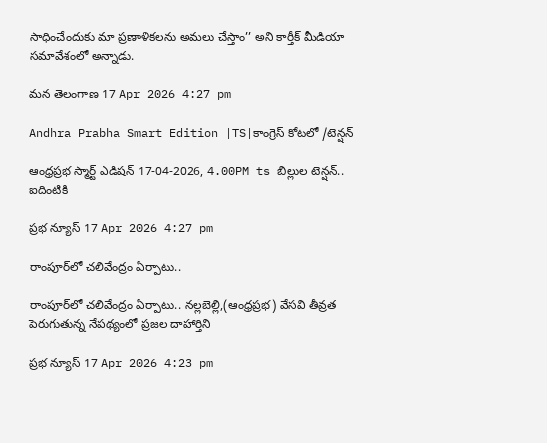సాధించేందుకు మా ప్రణాళికలను అమలు చేస్తాం’’ అని కార్తీక్ మీడియా సమావేశంలో అన్నాడు.

మన తెలంగాణ 17 Apr 2026 4:27 pm

Andhra Prabha Smart Edition |TS|కాంగ్రెస్ కోటలో /టెన్షన్

ఆంధ్ర‌ప్ర‌భ స్మార్ట్ ఎడిష‌న్ 17-04-2026, 4.00PM ts బిల్లుల టెన్షన్.. ఐదింటికి

ప్రభ న్యూస్ 17 Apr 2026 4:27 pm

రాంపూర్‌లో చలివేంద్రం ఏర్పాటు..

రాంపూర్‌లో చలివేంద్రం ఏర్పాటు.. నల్లబెల్లి,(ఆంధ్రప్రభ) వేసవి తీవ్రత పెరుగుతున్న నేపథ్యంలో ప్రజల దాహార్తిని

ప్రభ న్యూస్ 17 Apr 2026 4:23 pm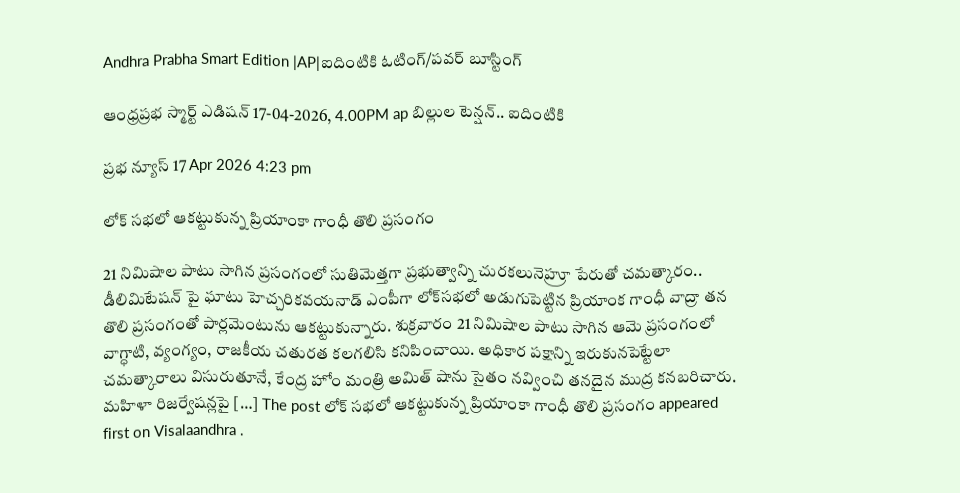Andhra Prabha Smart Edition |AP|ఐదింటికి ఓటింగ్/పవర్ బూస్టింగ్

ఆంధ్ర‌ప్ర‌భ స్మార్ట్ ఎడిష‌న్ 17-04-2026, 4.00PM ap బిల్లుల టెన్షన్.. ఐదింటికి

ప్రభ న్యూస్ 17 Apr 2026 4:23 pm

లోక్ సభలో ఆకట్టుకున్న ప్రియాంకా గాంధీ తొలి ప్రసంగం

21 నిమిషాల పాటు సాగిన ప్రసంగంలో సుతిమెత్తగా ప్రభుత్వాన్ని చురకలునెహ్రూ పేరుతో చమత్కారం.. డీలిమిటేషన్ పై ఘాటు హెచ్చరికవయనాడ్ ఎంపీగా లోక్‌సభలో అడుగుపెట్టిన ప్రియాంక గాంధీ వాద్రా తన తొలి ప్రసంగంతో పార్లమెంటును ఆకట్టుకున్నారు. శుక్రవారం 21 నిమిషాల పాటు సాగిన ఆమె ప్రసంగంలో వాగ్ధాటి, వ్యంగ్యం, రాజకీయ చతురత కలగలిసి కనిపించాయి. అధికార పక్షాన్ని ఇరుకునపెట్టేలా చమత్కారాలు విసురుతూనే, కేంద్ర హోం మంత్రి అమిత్ షాను సైతం నవ్వించి తనదైన ముద్ర కనబరిచారు. మహిళా రిజర్వేషన్లపై […] The post లోక్ సభలో ఆకట్టుకున్న ప్రియాంకా గాంధీ తొలి ప్రసంగం appeared first on Visalaandhra .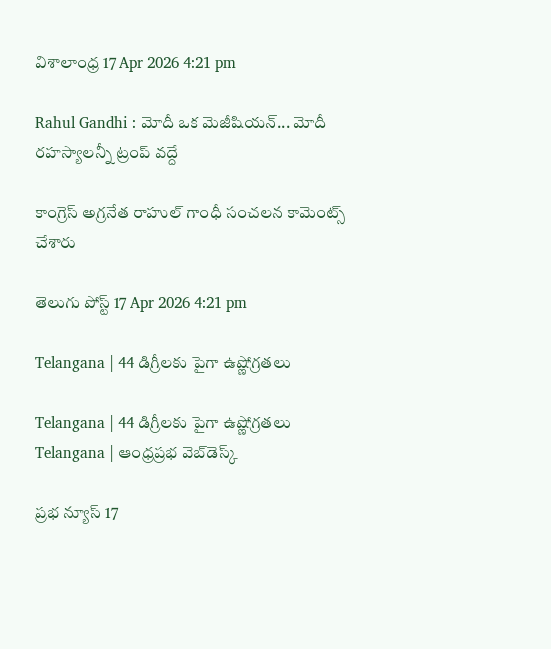విశాలాంధ్ర 17 Apr 2026 4:21 pm

Rahul Gandhi : మోదీ ఒక మెజీషియన్... మోదీ రహస్యాలన్నీ ట్రంప్ వద్దే

కాంగ్రెస్ అగ్రనేత రాహుల్ గాంధీ సంచలన కామెంట్స్ చేశారు

తెలుగు పోస్ట్ 17 Apr 2026 4:21 pm

Telangana | 44 డిగ్రీలకు పైగా ఉష్ణోగ్రతలు

Telangana | 44 డిగ్రీలకు పైగా ఉష్ణోగ్రతలు Telangana | ఆంధ్ర‌ప్ర‌భ వెబ్‌డెస్క్

ప్రభ న్యూస్ 17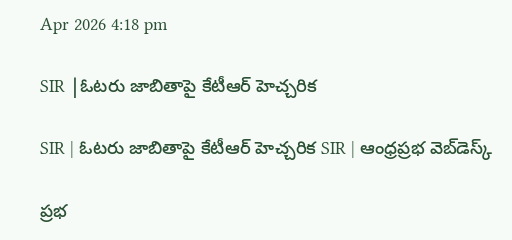Apr 2026 4:18 pm

SIR |ఓటరు జాబితాపై కేటీఆర్ హెచ్చరిక

SIR | ఓటరు జాబితాపై కేటీఆర్ హెచ్చరిక SIR | ఆంధ్రప్రభ వెబ్‌డెస్క్

ప్రభ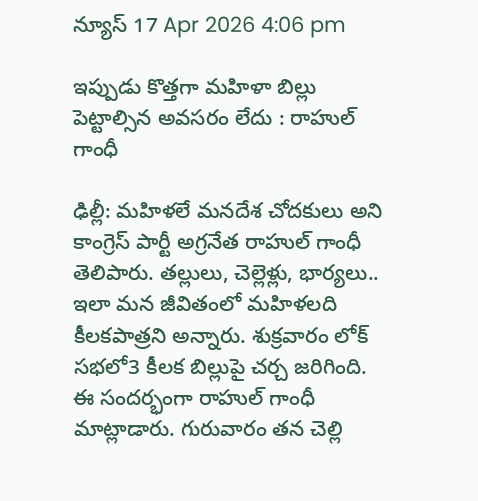న్యూస్ 17 Apr 2026 4:06 pm

ఇప్పుడు కొత్తగా మహిళా బిల్లు పెట్టాల్సిన అవసరం లేదు : రాహుల్ గాంధీ

ఢిల్లీ: మహిళలే మనదేశ చోదకులు అని కాంగ్రెస్ పార్టీ అగ్రనేత రాహుల్ గాంధీ తెలిపారు. తల్లులు, చెల్లెళ్లు, భార్యలు.. ఇలా మన జీవితంలో మహిళలది కీలకపాత్రని అన్నారు. శుక్రవారం లోక్ సభలో3 కీలక బిల్లుపై చర్చ జరిగింది. ఈ సందర్భంగా రాహుల్ గాంధీ మాట్లాడారు. గురువారం తన చెల్లి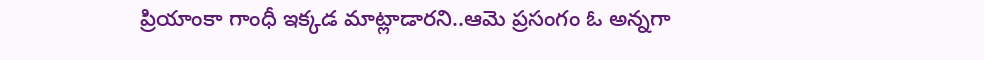ప్రియాంకా గాంధీ ఇక్కడ మాట్లాడారని..ఆమె ప్రసంగం ఓ అన్నగా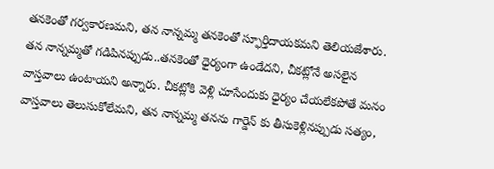తనకెంతో గర్వకారణమని, తన నాన్నమ్మ తనకెంతో స్ఫూర్తిదాయకమని తెలియజేశారు. తన నాన్నమ్మతో గడిపినప్పుడు..తనకెంతో ధైర్యంగా ఉండేదని, చీకట్లోనే అసలైన వాస్తవాలు ఉంటాయని అన్నారు. చీకట్లోకి వెళ్లి చూసేందుకు ధైర్యం చేయలేకపోతే మనం వాస్తవాలు తెలుసుకోలేమని, తన నాన్నమ్మ తనను గార్డెన్ కు తీసుకెళ్లినప్పుడు సత్యం,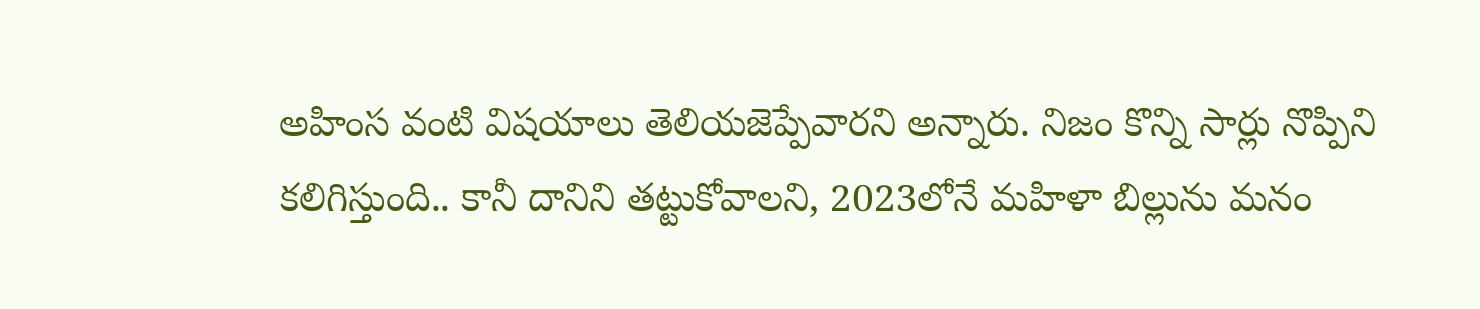అహింస వంటి విషయాలు తెలియజెప్పేవారని అన్నారు. నిజం కొన్ని సార్లు నొప్పిని కలిగిస్తుంది.. కానీ దానిని తట్టుకోవాలని, 2023లోనే మహిళా బిల్లును మనం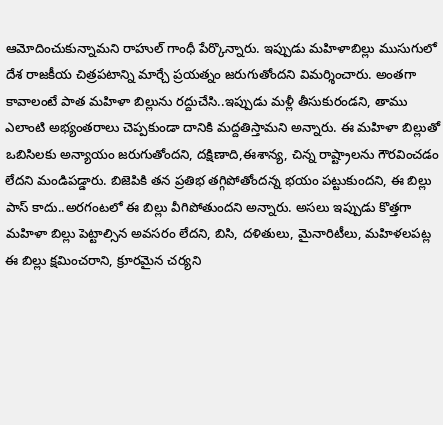ఆమోదించుకున్నామని రాహుల్ గాంధీ పేర్కొన్నారు. ఇప్పుడు మహిళాబిల్లు ముసుగులో దేశ రాజకీయ చిత్రపటాన్ని మార్చే ప్రయత్నం జరుగుతోందని విమర్శించారు. అంతగా కావాలంటే పాత మహిళా బిల్లును రద్దుచేసి..ఇప్పుడు మళ్లీ తీసుకురండని, తాము ఎలాంటి అభ్యంతరాలు చెప్పకుండా దానికి మద్దతిస్తామని అన్నారు. ఈ మహిళా బిల్లుతో ఒబిసిలకు అన్యాయం జరుగుతోందని, దక్షిణాది,ఈశాన్య, చిన్న రాష్ట్రాలను గౌరవించడం లేదని మండిపడ్డారు. బిజెపికి తన ప్రతిభ తగ్గిపోతోందన్న భయం పట్టుకుందని, ఈ బిల్లు పాస్ కాదు..అరగంటలో ఈ బిల్లు వీగిపోతుందని అన్నారు. అసలు ఇప్పుడు కొత్తగా మహిళా బిల్లు పెట్టాల్సిన అవసరం లేదని, బిసి, దళితులు, మైనారిటీలు, మహిళలపట్ల ఈ బిల్లు క్షమించరాని, క్రూరమైన చర్యని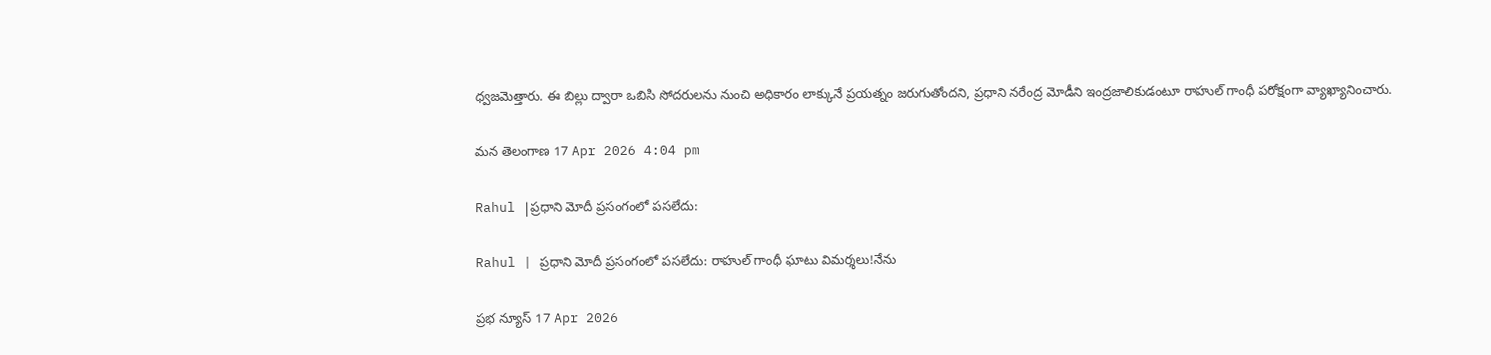ధ్వజమెత్తారు. ఈ బిల్లు ద్వారా ఒబిసి సోదరులను నుంచి అధికారం లాక్కునే ప్రయత్నం జరుగుతోందని, ప్రధాని నరేంద్ర మోడీని ఇంద్రజాలికుడంటూ రాహుల్ గాంధీ పరోక్షంగా వ్యాఖ్యానించారు.

మన తెలంగాణ 17 Apr 2026 4:04 pm

Rahul |ప్రధాని మోదీ ప్రసంగంలో పసలేదు:

Rahul | ప్రధాని మోదీ ప్రసంగంలో పసలేదు: రాహుల్ గాంధీ ఘాటు విమర్శలు!నేను

ప్రభ న్యూస్ 17 Apr 2026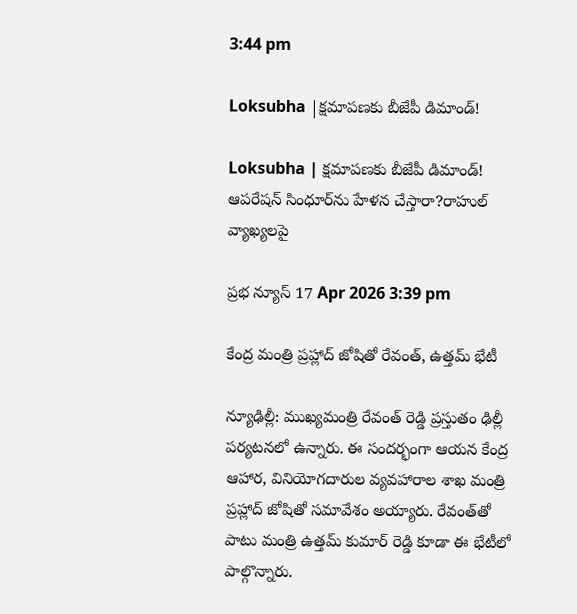3:44 pm

Loksubha |క్షమాపణకు బీజేపీ డిమాండ్!

Loksubha | క్షమాపణకు బీజేపీ డిమాండ్! ఆపరేషన్ సింధూర్‌ను హేళన చేస్తారా?రాహుల్ వ్యాఖ్యలపై

ప్రభ న్యూస్ 17 Apr 2026 3:39 pm

కేంద్ర మంత్రి ప్రహ్లాద్ జోషితో రేవంత్, ఉత్తమ్ భేటీ

న్యూఢిల్లీ: ముఖ్యమంత్రి రేవంత్ రెడ్డి ప్రస్తుతం ఢిల్లీ పర్యటనలో ఉన్నారు. ఈ సందర్భంగా ఆయన కేంద్ర ఆహార, వినియోగదారుల వ్యవహారాల శాఖ మంత్రి ప్రహ్లాద్‌ జోషితో సమావేశం అయ్యారు. రేవంత్‌తో పాటు మంత్రి ఉత్తమ్ కుమార్ రెడ్డి కూడా ఈ భేటీలో పాల్గొన్నారు.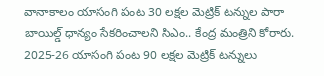వానాకాలం యాసంగి పంట 30 లక్షల మెట్రిక్ టన్నుల పారా బాయిల్డ్ ధాన్యం సేకరించాలని సిఎం.. కేంద్ర మంత్రిని కోరారు. 2025-26 యాసంగి పంట 90 లక్షల మెట్రిక్ టన్నులు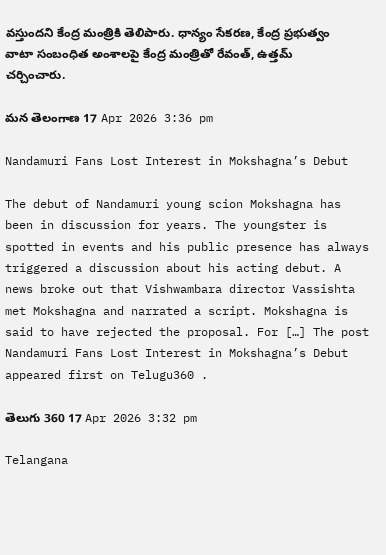వస్తుందని కేంద్ర మంత్రికి తెలిపారు. ధాన్యం సేకరణ, కేంద్ర ప్రభుత్వం వాటా సంబంధిత అంశాలపై కేంద్ర మంత్రితో రేవంత్, ఉత్తమ్ చర్చించారు.

మన తెలంగాణ 17 Apr 2026 3:36 pm

Nandamuri Fans Lost Interest in Mokshagna’s Debut

The debut of Nandamuri young scion Mokshagna has been in discussion for years. The youngster is spotted in events and his public presence has always triggered a discussion about his acting debut. A news broke out that Vishwambara director Vassishta met Mokshagna and narrated a script. Mokshagna is said to have rejected the proposal. For […] The post Nandamuri Fans Lost Interest in Mokshagna’s Debut appeared first on Telugu360 .

తెలుగు 360 17 Apr 2026 3:32 pm

Telangana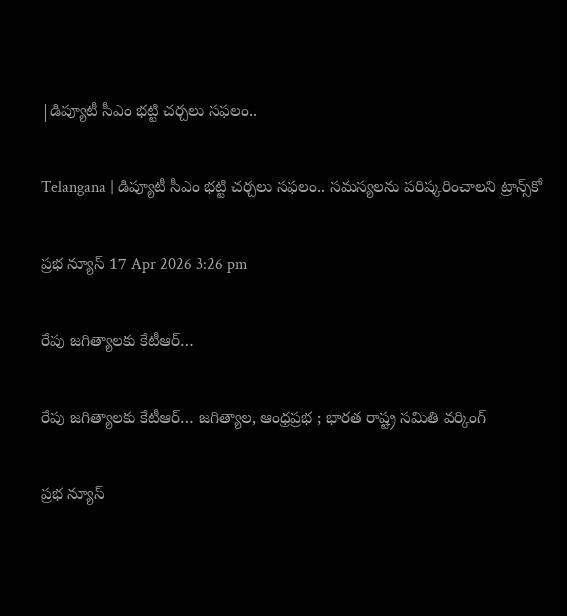|డిప్యూటీ సీఎం భట్టి చర్చలు సఫలం..

Telangana | డిప్యూటీ సీఎం భట్టి చర్చలు సఫలం.. సమస్యలను పరిష్కరించాలని ట్రాన్స్‌కో

ప్రభ న్యూస్ 17 Apr 2026 3:26 pm

రేపు జగిత్యాలకు కేటీఆర్…

రేపు జగిత్యాలకు కేటీఆర్… జగిత్యాల, ఆంధ్రప్రభ ; భారత రాష్ట్ర సమితి వర్కింగ్

ప్రభ న్యూస్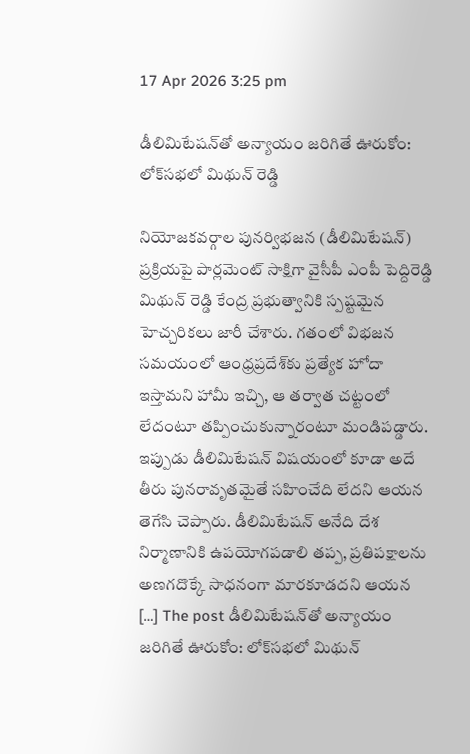17 Apr 2026 3:25 pm

డీలిమిటేషన్‌తో అన్యాయం జరిగితే ఊరుకోం: లోక్‌సభలో మిథున్ రెడ్డి

నియోజకవర్గాల పునర్విభజన (డీలిమిటేషన్) ప్రక్రియపై పార్లమెంట్ సాక్షిగా వైసీపీ ఎంపీ పెద్దిరెడ్డి మిథున్ రెడ్డి కేంద్ర ప్రభుత్వానికి స్పష్టమైన హెచ్చరికలు జారీ చేశారు. గతంలో విభజన సమయంలో ఆంధ్రప్రదేశ్‌కు ప్రత్యేక హోదా ఇస్తామని హామీ ఇచ్చి, ఆ తర్వాత చట్టంలో లేదంటూ తప్పించుకున్నారంటూ మండిపడ్డారు. ఇప్పుడు డీలిమిటేషన్ విషయంలో కూడా అదే తీరు పునరావృతమైతే సహించేది లేదని ఆయన తెగేసి చెప్పారు. డీలిమిటేషన్ అనేది దేశ నిర్మాణానికి ఉపయోగపడాలి తప్ప, ప్రతిపక్షాలను అణగదొక్కే సాధనంగా మారకూడదని ఆయన […] The post డీలిమిటేషన్‌తో అన్యాయం జరిగితే ఊరుకోం: లోక్‌సభలో మిథున్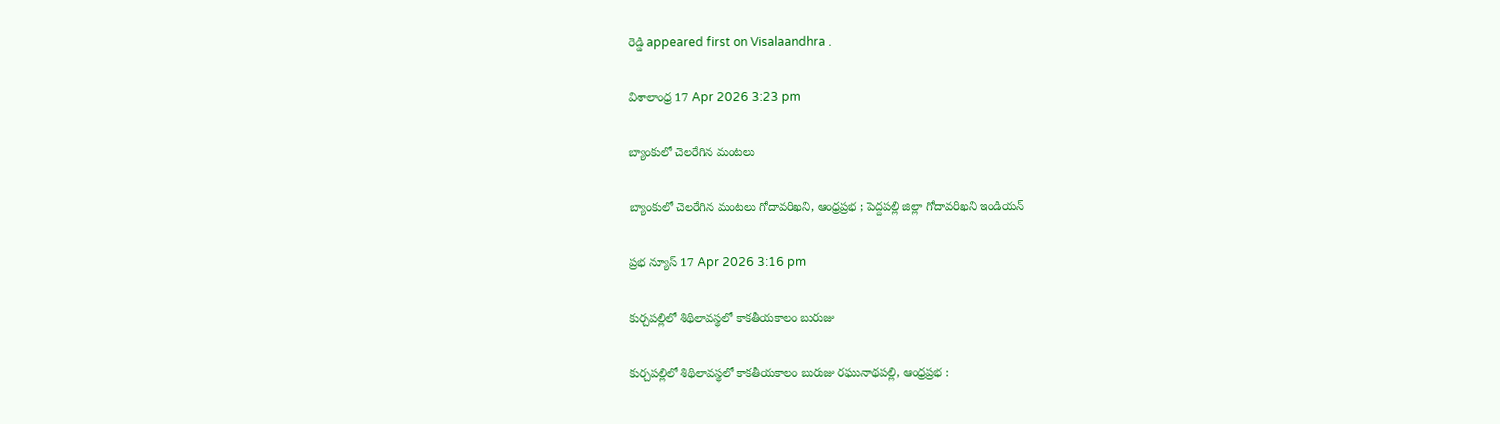రెడ్డి appeared first on Visalaandhra .

విశాలాంధ్ర 17 Apr 2026 3:23 pm

బ్యాంకులో చెలరేగిన మంటలు

బ్యాంకులో చెలరేగిన మంటలు గోదావరిఖని, ఆంధ్రప్రభ ; పెద్దపల్లి జిల్లా గోదావరిఖని ఇండియన్

ప్రభ న్యూస్ 17 Apr 2026 3:16 pm

కుర్చపల్లిలో శిథిలావస్థలో కాకతీయకాలం బురుజు

కుర్చపల్లిలో శిథిలావస్థలో కాకతీయకాలం బురుజు రఘునాథపల్లి, ఆంధ్రప్రభ :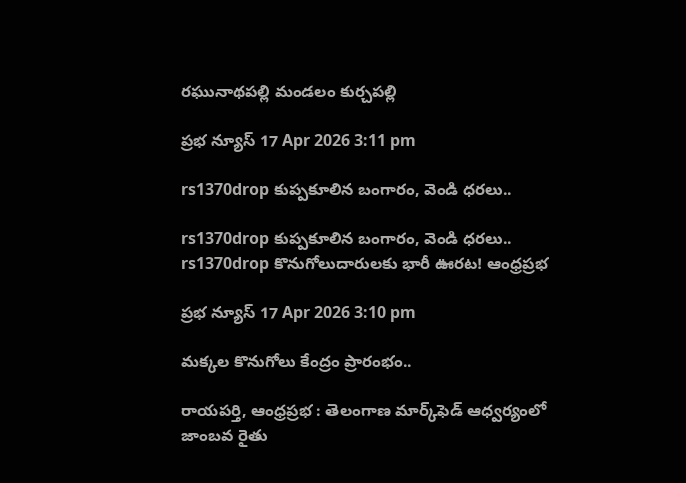రఘునాథపల్లి మండలం కుర్చపల్లి

ప్రభ న్యూస్ 17 Apr 2026 3:11 pm

rs1370drop కుప్పకూలిన బంగారం, వెండి ధరలు..

rs1370drop కుప్పకూలిన బంగారం, వెండి ధరలు.. rs1370drop కొనుగోలుదారులకు భారీ ఊరట! ఆంధ్రప్రభ

ప్రభ న్యూస్ 17 Apr 2026 3:10 pm

మక్కల కొనుగోలు కేంద్రం ప్రారంభం..

రాయపర్తి, ఆంధ్రప్రభ : తెలంగాణ మార్క్‌ఫెడ్ ఆధ్వర్యంలో జాంబవ రైతు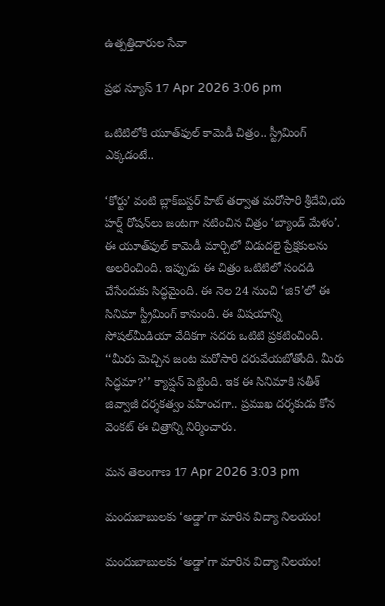ఉత్పత్తిదారుల సేవా

ప్రభ న్యూస్ 17 Apr 2026 3:06 pm

ఒటిటిలోకి యూత్‌ఫుల్ కామెడీ చిత్రం.. స్ట్రీమింగ్ ఎక్కడంటే..

‘కోర్టు’ వంటి బ్లాక్‌బస్టర్ హిట్ తర్వాత మరోసారి శ్రీదేవి,య హర్ష్ రోషన్‌లు జంటగా నటించిన చిత్రం ‘బ్యాండ్ మేళం’. ఈ యూత్‌ఫుల్ కామెడీ మార్చిలో విడుదలై ప్రేక్షకులను అలరించింది. ఇప్పుడు ఈ చిత్రం ఒటిటిలో సందడి చేసేందుకు సిద్ధమైంది. ఈ నెల 24 నుంచి ‘జి5’లో ఈ సినిమా స్ట్రీమింగ్ కానుంది. ఈ విషయాన్ని సోషల్‌మీడియా వేదికగా సదరు ఒటిటి ప్రకటించింది. ‘‘మీరు మెచ్చిన జంట మరోసారి దరువేయబోతోంది. మీరు సిద్ధమా?’’ క్యాప్షన్ పెట్టింది. ఇక ఈ సినిమాకి సతీశ్ జివ్వాజీ దర్శకత్వం వహించగా.. ప్రముఖ దర్శకుడు కోన వెంకట్ ఈ చిత్రాన్ని నిర్మించారు.

మన తెలంగాణ 17 Apr 2026 3:03 pm

మందుబాబులకు ‘అడ్డా’గా మారిన విద్యా నిలయం!

మందుబాబులకు ‘అడ్డా’గా మారిన విద్యా నిలయం!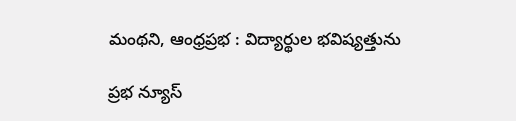మంథని, ఆంధ్రప్రభ : విద్యార్థుల భవిష్యత్తును

ప్రభ న్యూస్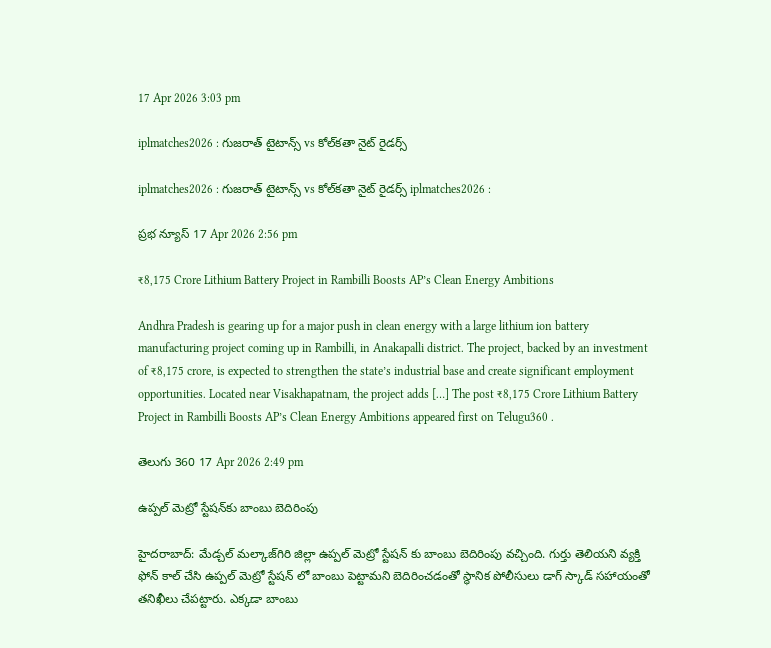17 Apr 2026 3:03 pm

iplmatches2026 : గుజరాత్ టైటాన్స్ vs కోల్‌కతా నైట్ రైడర్స్

iplmatches2026 : గుజరాత్ టైటాన్స్ vs కోల్‌కతా నైట్ రైడర్స్ iplmatches2026 :

ప్రభ న్యూస్ 17 Apr 2026 2:56 pm

₹8,175 Crore Lithium Battery Project in Rambilli Boosts AP’s Clean Energy Ambitions

Andhra Pradesh is gearing up for a major push in clean energy with a large lithium ion battery manufacturing project coming up in Rambilli, in Anakapalli district. The project, backed by an investment of ₹8,175 crore, is expected to strengthen the state’s industrial base and create significant employment opportunities. Located near Visakhapatnam, the project adds […] The post ₹8,175 Crore Lithium Battery Project in Rambilli Boosts AP’s Clean Energy Ambitions appeared first on Telugu360 .

తెలుగు 360 17 Apr 2026 2:49 pm

ఉప్పల్ మెట్రో స్టేషన్‌కు బాంబు బెదిరింపు

హైదరాబాద్: మేడ్చల్ మల్కాజ్‌గిరి జిల్లా ఉప్పల్ మెట్రో స్టేషన్ కు బాంబు బెదిరింపు వచ్చింది. గుర్తు తెలియని వ్యక్తి ఫోన్ కాల్ చేసి ఉప్పల్ మెట్రో స్టేషన్ లో బాంబు పెట్టామని బెదిరించడంతో స్థానిక పోలీసులు డాగ్ స్కాడ్ సహాయంతో తనిఖీలు చేపట్టారు. ఎక్కడా బాంబు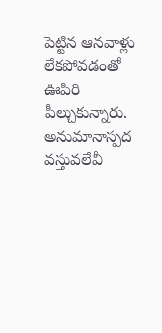పెట్టిన ఆనవాళ్లు లేకపోవడంతో ఊపిరి పీల్చుకున్నారు. అనుమానాస్పద వస్తువలేవీ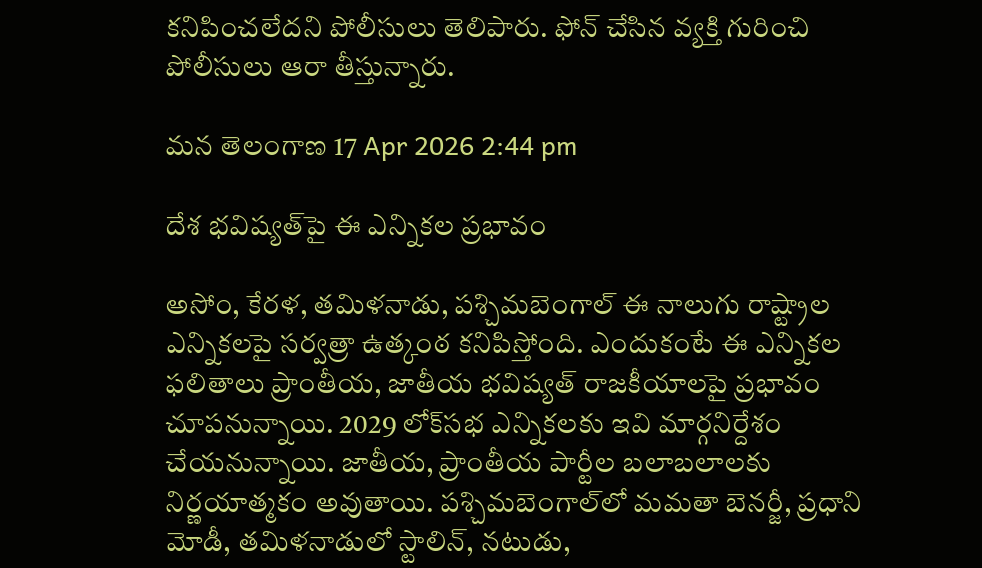కనిపించలేదని పోలీసులు తెలిపారు. ఫోన్ చేసిన వ్యక్తి గురించి పోలీసులు ఆరా తీస్తున్నారు.

మన తెలంగాణ 17 Apr 2026 2:44 pm

దేశ భవిష్యత్‌పై ఈ ఎన్నికల ప్రభావం

అసోం, కేరళ, తమిళనాడు, పశ్చిమబెంగాల్ ఈ నాలుగు రాష్ట్రాల ఎన్నికలపై సర్వత్రా ఉత్కంఠ కనిపిస్తోంది. ఎందుకంటే ఈ ఎన్నికల ఫలితాలు ప్రాంతీయ, జాతీయ భవిష్యత్ రాజకీయాలపై ప్రభావం చూపనున్నాయి. 2029 లోక్‌సభ ఎన్నికలకు ఇవి మార్గనిర్దేశం చేయనున్నాయి. జాతీయ, ప్రాంతీయ పార్టీల బలాబలాలకు నిర్ణయాత్మకం అవుతాయి. పశ్చిమబెంగాల్‌లో మమతా బెనర్జీ, ప్రధాని మోడీ, తమిళనాడులో స్టాలిన్, నటుడు,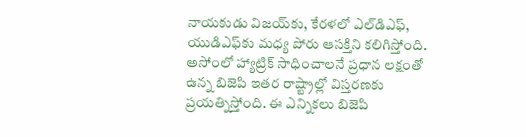నాయకుడు విజయ్‌కు, కేరళలో ఎల్‌డిఎఫ్, యుడిఎఫ్‌కు మధ్య పోరు ఆసక్తిని కలిగిస్తోంది. అసోంలో హ్యాట్రిక్ సాధించాలనే ప్రధాన లక్షంతో ఉన్న బిజెపి ఇతర రాష్ట్రాల్లో విస్తరణకు ప్రయత్నిస్తోంది. ఈ ఎన్నికలు బిజెపి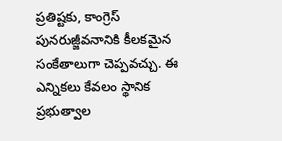ప్రతిష్టకు, కాంగ్రెస్ పునరుజ్జీవనానికి కీలకమైన సంకేతాలుగా చెప్పవచ్చు. ఈ ఎన్నికలు కేవలం స్థానిక ప్రభుత్వాల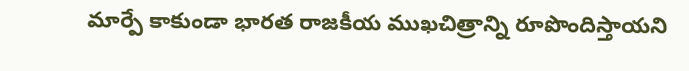మార్పే కాకుండా భారత రాజకీయ ముఖచిత్రాన్ని రూపొందిస్తాయని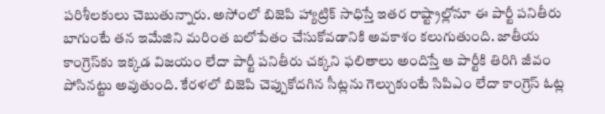పరిశీలకులు చెబుతున్నారు. అసోంలో బిజెపి హ్యాట్రిక్ సాధిస్తే ఇతర రాష్ట్రాల్లోనూ ఈ పార్టీ పనితీరు బాగుంటే తన ఇమేజిని మరింత బలోపేతం చేసుకోవడానికి అవకాశం కలుగుతుంది. జాతీయ కాంగ్రెస్‌కు ఇక్కడ విజయం లేదా పార్టీ పనితీరు చక్కని ఫలితాలు అందిస్తే ఆ పార్టీకి తిరిగి జీవం పోసినట్టు అవుతుంది. కేరళలో బిజెపి చెప్పుకోదగిన సీట్లను గెల్చుకుంటే సిపిఎం లేదా కాంగ్రెస్ ఓట్ల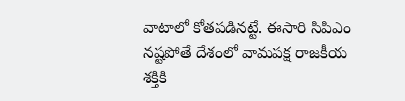వాటాలో కోతపడినట్టే. ఈసారి సిపిఎం నష్టపోతే దేశంలో వామపక్ష రాజకీయ శక్తికి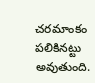చరమాంకం పలికినట్టు అవుతుంది.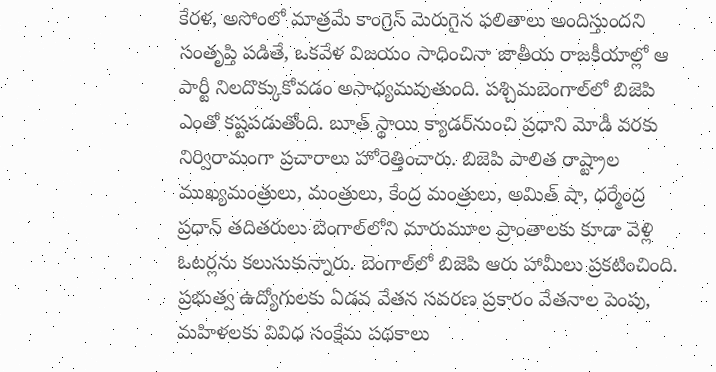కేరళ, అసోంలో మాత్రమే కాంగ్రెస్ మెరుగైన ఫలితాలు అందిస్తుందని సంతృప్తి పడితే, ఒకవేళ విజయం సాధించినా జాతీయ రాజకీయాల్లో ఆ పార్టీ నిలదొక్కుకోవడం అసాధ్యమవుతుంది. పశ్చిమబెంగాల్‌లో బిజెపి ఎంతో కష్టపడుతోంది. బూత్ స్థాయి క్యాడర్‌నుంచి ప్రధాని మోడీ వరకు నిర్విరామంగా ప్రచారాలు హోరెత్తించారు. బిజెపి పాలిత రాష్ట్రాల ముఖ్యమంత్రులు, మంత్రులు, కేంద్ర మంత్రులు, అమిత్ షా, ధర్మేంద్ర ప్రధాన్ తదితరులు బెంగాల్‌లోని మారుమూల ప్రాంతాలకు కూడా వెళ్లి ఓటర్లను కలుసుకున్నారు. బెంగాల్‌లో బిజెపి ఆరు హామీలు ప్రకటించింది. ప్రభుత్వ ఉద్యోగులకు ఏడవ వేతన సవరణ ప్రకారం వేతనాల పెంపు, మహిళలకు వివిధ సంక్షేమ పథకాలు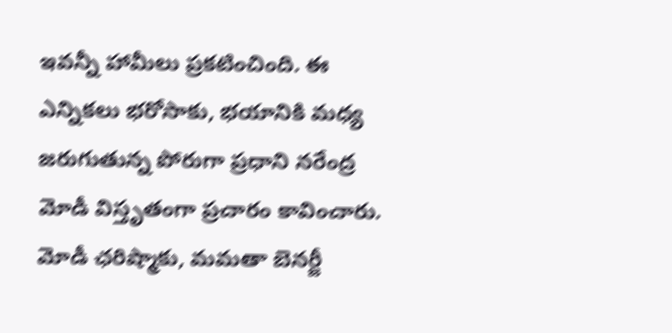ఇవన్నీ హామీలు ప్రకటించింది. ఈ ఎన్నికలు భరోసాకు, భయానికి మధ్య జరుగుతున్న పోరుగా ప్రధాని నరేంద్ర మోడీ విస్తృతంగా ప్రచారం కావించారు. మోడీ ఛరిష్మాకు, మమతా బెనర్జీ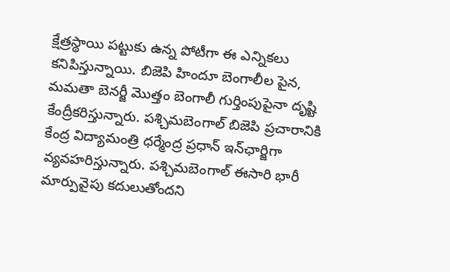క్షేత్రస్థాయి పట్టుకు ఉన్న పోటీగా ఈ ఎన్నికలు కనిపిస్తున్నాయి. బిజెపి హిందూ బెంగాలీల పైన, మమతా బెనర్జీ మొత్తం బెంగాలీ గుర్తింపుపైనా దృష్టి కేంద్రీకరిస్తున్నారు. పశ్చిమబెంగాల్ బిజెపి ప్రచారానికి కేంద్ర విద్యామంత్రి ధర్మేంద్ర ప్రధాన్ ఇన్‌ఛార్జిగా వ్యవహరిస్తున్నారు. పశ్చిమబెంగాల్ ఈసారి భారీ మార్పువైపు కదులుతోందని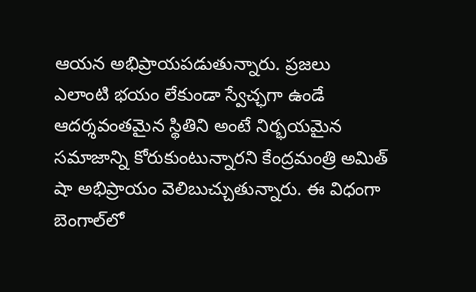ఆయన అభిప్రాయపడుతున్నారు. ప్రజలు ఎలాంటి భయం లేకుండా స్వేచ్ఛగా ఉండే ఆదర్శవంతమైన స్థితిని అంటే నిర్భయమైన సమాజాన్ని కోరుకుంటున్నారని కేంద్రమంత్రి అమిత్ షా అభిప్రాయం వెలిబుచ్చుతున్నారు. ఈ విధంగా బెంగాల్‌లో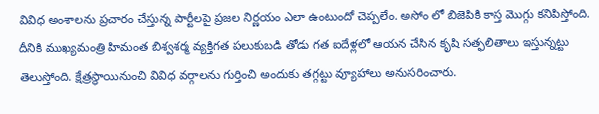వివిధ అంశాలను ప్రచారం చేస్తున్న పార్టీలపై ప్రజల నిర్ణయం ఎలా ఉంటుందో చెప్పలేం. అసోం లో బిజెపికి కాస్త మొగ్గు కనిపిస్తోంది. దీనికి ముఖ్యమంత్రి హిమంత బిశ్వశర్మ వ్యక్తిగత పలుకుబడి తోడు గత ఐదేళ్లలో ఆయన చేసిన కృషి సత్ఫలితాలు ఇస్తున్నట్టు తెలుస్తోంది. క్షేత్రస్థాయినుంచి వివిధ వర్గాలను గుర్తించి అందుకు తగ్గట్టు వ్యూహాలు అనుసరించారు.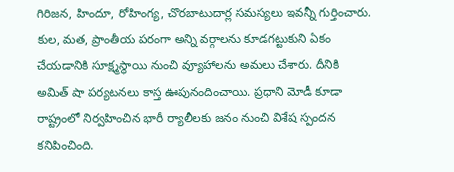గిరిజన, హిందూ, రోహింగ్య, చొరబాటుదార్ల సమస్యలు ఇవన్నీ గుర్తించారు. కుల, మత, ప్రాంతీయ పరంగా అన్ని వర్గాలను కూడగట్టుకుని ఏకం చేయడానికి సూక్ష్మస్థాయి నుంచి వ్యూహాలను అమలు చేశారు. దీనికి అమిత్ షా పర్యటనలు కాస్త ఊపునందించాయి. ప్రధాని మోడీ కూడా రాష్ట్రంలో నిర్వహించిన భారీ ర్యాలీలకు జనం నుంచి విశేష స్పందన కనిపించింది.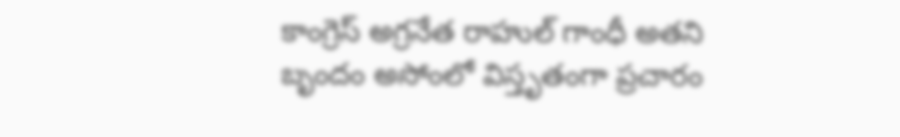కాంగ్రెస్ అగ్రనేత రాహుల్ గాంధీ అతని బృందం అసోంలో విస్తృతంగా ప్రచారం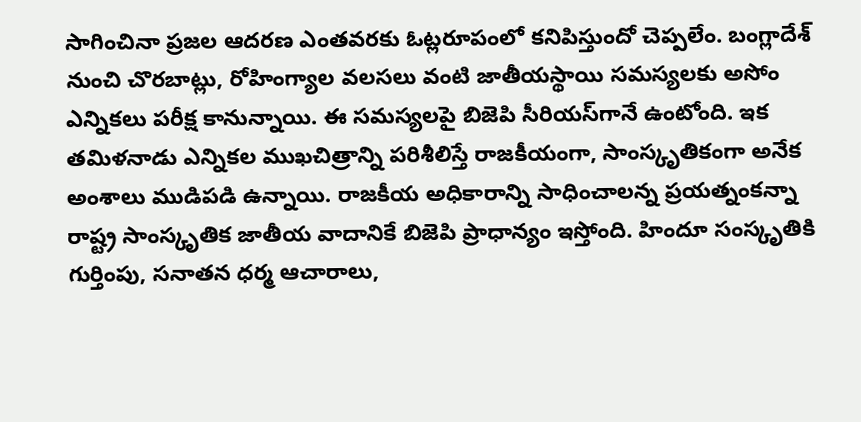సాగించినా ప్రజల ఆదరణ ఎంతవరకు ఓట్లరూపంలో కనిపిస్తుందో చెప్పలేం. బంగ్లాదేశ్ నుంచి చొరబాట్లు, రోహింగ్యాల వలసలు వంటి జాతీయస్థాయి సమస్యలకు అసోం ఎన్నికలు పరీక్ష కానున్నాయి. ఈ సమస్యలపై బిజెపి సీరియస్‌గానే ఉంటోంది. ఇక తమిళనాడు ఎన్నికల ముఖచిత్రాన్ని పరిశీలిస్తే రాజకీయంగా, సాంస్కృతికంగా అనేక అంశాలు ముడిపడి ఉన్నాయి. రాజకీయ అధికారాన్ని సాధించాలన్న ప్రయత్నంకన్నా రాష్ట్ర సాంస్కృతిక జాతీయ వాదానికే బిజెపి ప్రాధాన్యం ఇస్తోంది. హిందూ సంస్కృతికి గుర్తింపు, సనాతన ధర్మ ఆచారాలు,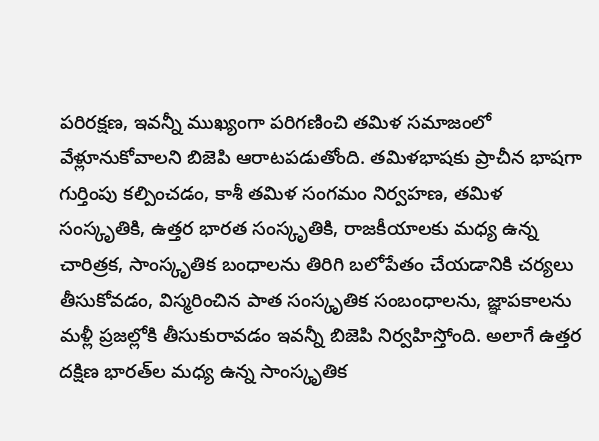పరిరక్షణ, ఇవన్నీ ముఖ్యంగా పరిగణించి తమిళ సమాజంలో వేళ్లూనుకోవాలని బిజెపి ఆరాటపడుతోంది. తమిళభాషకు ప్రాచీన భాషగా గుర్తింపు కల్పించడం, కాశీ తమిళ సంగమం నిర్వహణ, తమిళ సంస్కృతికి, ఉత్తర భారత సంస్కృతికి, రాజకీయాలకు మధ్య ఉన్న చారిత్రక, సాంస్కృతిక బంధాలను తిరిగి బలోపేతం చేయడానికి చర్యలు తీసుకోవడం, విస్మరించిన పాత సంస్కృతిక సంబంధాలను, జ్ఞాపకాలను మళ్లీ ప్రజల్లోకి తీసుకురావడం ఇవన్నీ బిజెపి నిర్వహిస్తోంది. అలాగే ఉత్తర దక్షిణ భారత్‌ల మధ్య ఉన్న సాంస్కృతిక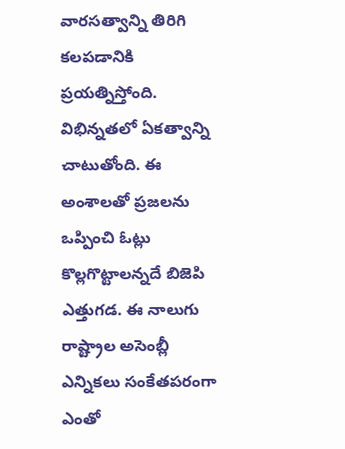వారసత్వాన్ని తిరిగి కలపడానికి ప్రయత్నిస్తోంది. విభిన్నతలో ఏకత్వాన్ని చాటుతోంది. ఈ అంశాలతో ప్రజలను ఒప్పించి ఓట్లు కొల్లగొట్టాలన్నదే బిజెపి ఎత్తుగడ. ఈ నాలుగు రాష్ట్రాల అసెంబ్లీ ఎన్నికలు సంకేతపరంగా ఎంతో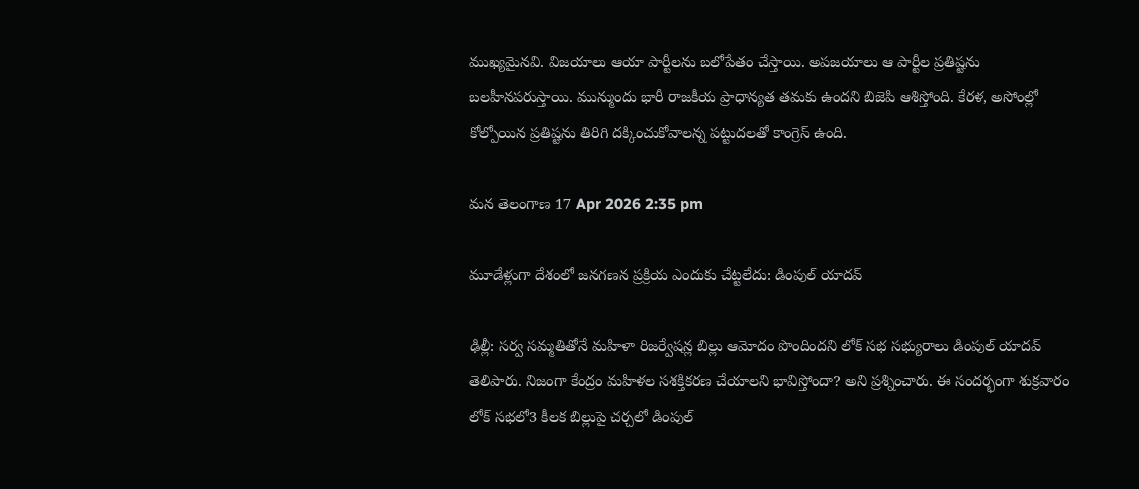ముఖ్యమైనవి. విజయాలు ఆయా పార్టీలను బలోపేతం చేస్తాయి. అపజయాలు ఆ పార్టీల ప్రతిష్టను బలహీనపరుస్తాయి. మున్ముందు భారీ రాజకీయ ప్రాధాన్యత తమకు ఉందని బిజెపి ఆశిస్తోంది. కేరళ, అసోంల్లో కోల్పోయిన ప్రతిష్టను తిరిగి దక్కించుకోవాలన్న పట్టుదలతో కాంగ్రెస్ ఉంది.

మన తెలంగాణ 17 Apr 2026 2:35 pm

మూడేళ్లుగా దేశంలో జనగణన ప్రక్రియ ఎందుకు చేట్టలేదు: డింపుల్ యాదవ్

ఢిల్లీ: సర్వ సమ్మతితోనే మహిళా రిజర్వేషన్ల బిల్లు ఆమోదం పొందిందని లోక్ సభ సభ్యురాలు డింపుల్ యాదవ్ తెలిపారు. నిజంగా కేంద్రం మహిళల సశక్తికరణ చేయాలని భావిస్తోందా? అని ప్రశ్నించారు. ఈ సందర్భంగా శుక్రవారం లోక్ సభలో3 కీలక బిల్లుపై చర్చలో డింపుల్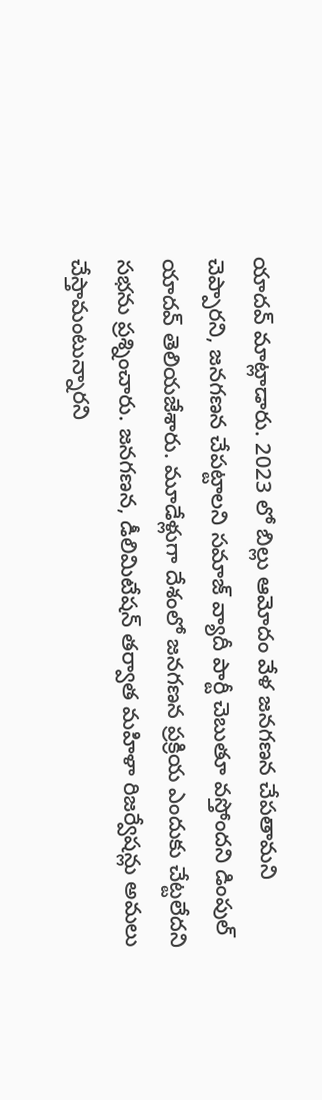యాదవ్ మాట్లాడారు. 2023 లో బిల్లు ఆమోదం వేళ జనగణన చేపతామని చెప్పారని, జనగణన చేపట్టాలని సమాజ్ వ్యాదీ పార్టీ చెబుతూ వస్తోందని డింపుల్ యాదవ్ తెలియజేశారు. మూడేళ్లుగా దేశంలో జనగణన ప్రక్రియ ఎందుకు చేట్టలేదని సభను ప్రశ్నించారు. జనగణన, డీలిమిటేషన్ తర్వాత మహిళా రిజర్వేషన్లు అమలు చేస్తామంటున్నారని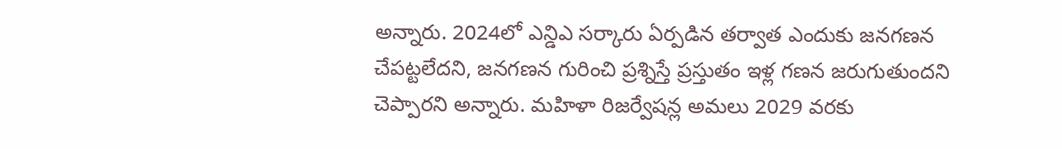అన్నారు. 2024లో ఎన్డిఎ సర్కారు ఏర్పడిన తర్వాత ఎందుకు జనగణన చేపట్టలేదని, జనగణన గురించి ప్రశ్నిస్తే ప్రస్తుతం ఇళ్ల గణన జరుగుతుందని చెప్పారని అన్నారు. మహిళా రిజర్వేషన్ల అమలు 2029 వరకు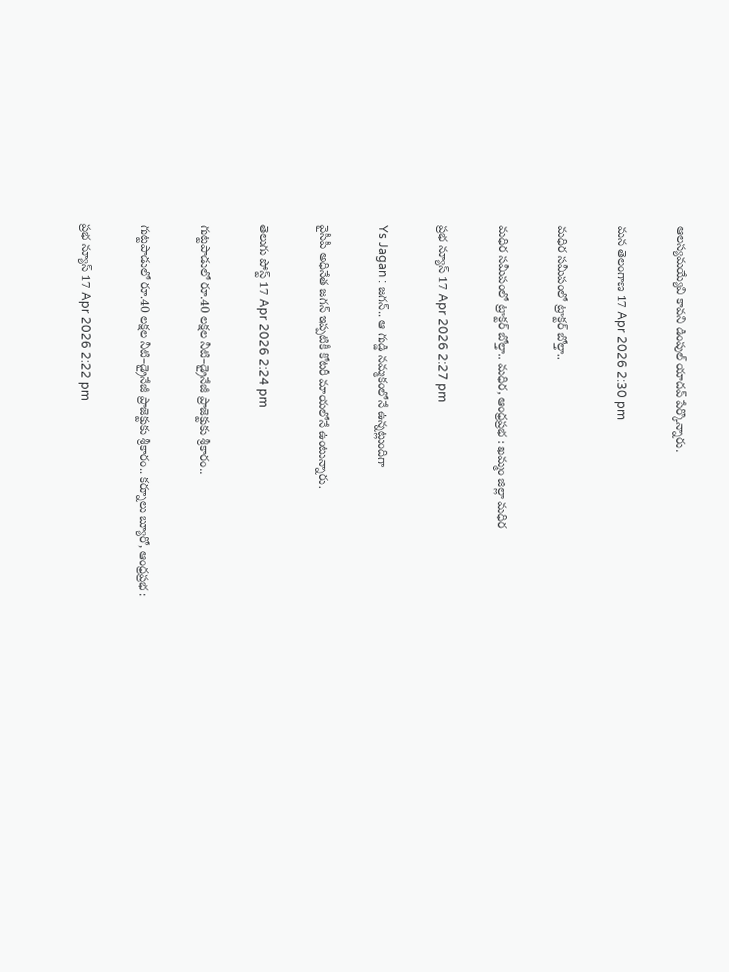ఆలస్యమయ్యేవి కావని డింపుల్ యాదవ్ పేర్కొన్నారు.

మన తెలంగాణ 17 Apr 2026 2:30 pm

మధిర సమీపంలో ట్రాక్టర్ బోల్తా..

మధిర సమీపంలో ట్రాక్టర్ బోల్తా.. మధిర, ఆంధ్రప్రభ : ఖమ్మం జిల్లా మధిర

ప్రభ న్యూస్ 17 Apr 2026 2:27 pm

Ys Jagan : జగన్.. ఆ గుడ్డి నమ్మకంలోనే ఉన్నట్లుందిగా

వైసీపీ అధినేత జగన్ ఇప్పటికీ కోటరీ మాయలోనే ఉంటున్నారు.

తెలుగు పోస్ట్ 17 Apr 2026 2:24 pm

గుట్టపాడులో రూ.40 లక్షల నీటి–డ్రైనేజీ ప్రాజెక్టుకు శ్రీకారం..

గుట్టపాడులో రూ.40 లక్షల నీటి–డ్రైనేజీ ప్రాజెక్టుకు శ్రీకారం.. కర్నూలు బ్యూరో, ఆంధ్రప్రభ :

ప్రభ న్యూస్ 17 Apr 2026 2:22 pm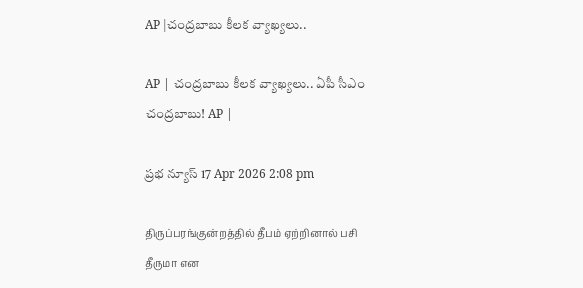AP |చంద్రబాబు కీలక వ్యాఖ్యలు..

AP | చంద్రబాబు కీలక వ్యాఖ్యలు.. ఏపీ సీఎం చంద్రబాబు! AP |

ప్రభ న్యూస్ 17 Apr 2026 2:08 pm

திருப்பரங்குன்றத்தில் தீபம் ஏற்றினால் பசி தீருமா என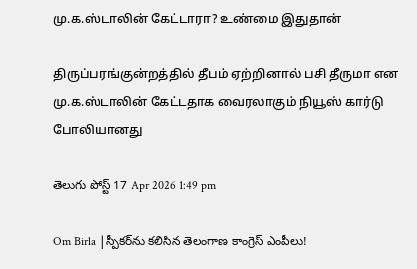மு.க.ஸ்டாலின் கேட்டாரா? உண்மை இதுதான்

திருப்பரங்குன்றத்தில் தீபம் ஏற்றினால் பசி தீருமா என மு.க.ஸ்டாலின் கேட்டதாக வைரலாகும் நியூஸ் கார்டு போலியானது

తెలుగు పోస్ట్ 17 Apr 2026 1:49 pm

Om Birla |స్పీకర్‌ను కలిసిన తెలంగాణ కాంగ్రెస్ ఎంపీలు!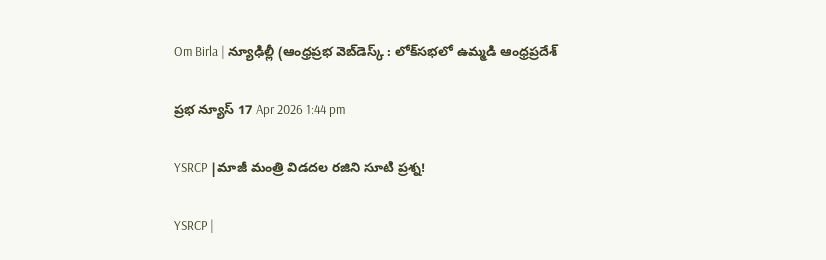Om Birla | న్యూఢిల్లీ (ఆంధ్రప్రభ వెబ్‌డెస్క్ : లోక్‌సభలో ఉమ్మడి ఆంధ్రప్రదేశ్

ప్రభ న్యూస్ 17 Apr 2026 1:44 pm

YSRCP |మాజీ మంత్రి విడదల రజిని సూటి ప్రశ్న!

YSRCP |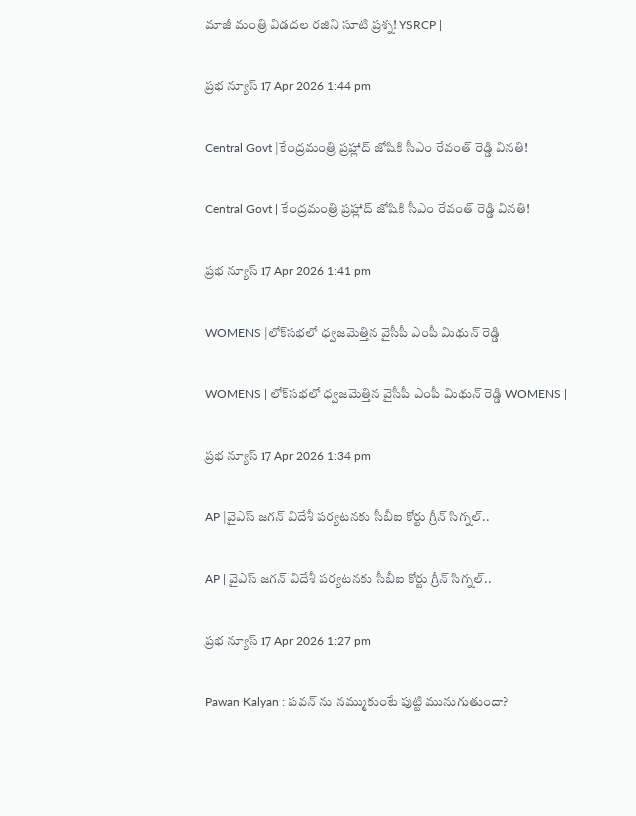మాజీ మంత్రి విడదల రజిని సూటి ప్రశ్న! YSRCP |

ప్రభ న్యూస్ 17 Apr 2026 1:44 pm

Central Govt |కేంద్రమంత్రి ప్రహ్లాద్ జోషికి సీఎం రేవంత్ రెడ్డి వినతి!

Central Govt | కేంద్రమంత్రి ప్రహ్లాద్ జోషికి సీఎం రేవంత్ రెడ్డి వినతి!

ప్రభ న్యూస్ 17 Apr 2026 1:41 pm

WOMENS |లోక్‌సభలో ధ్వజమెత్తిన వైసీపీ ఎంపీ మిథున్ రెడ్డి

WOMENS | లోక్‌సభలో ధ్వజమెత్తిన వైసీపీ ఎంపీ మిథున్ రెడ్డి WOMENS |

ప్రభ న్యూస్ 17 Apr 2026 1:34 pm

AP |వైఎస్ జగన్ విదేశీ పర్యటనకు సీబీఐ కోర్టు గ్రీన్ సిగ్నల్..

AP | వైఎస్ జగన్ విదేశీ పర్యటనకు సీబీఐ కోర్టు గ్రీన్ సిగ్నల్..

ప్రభ న్యూస్ 17 Apr 2026 1:27 pm

Pawan Kalyan : పవన్ ను నమ్ముకుంటే పుట్టి మునుగుతుందా?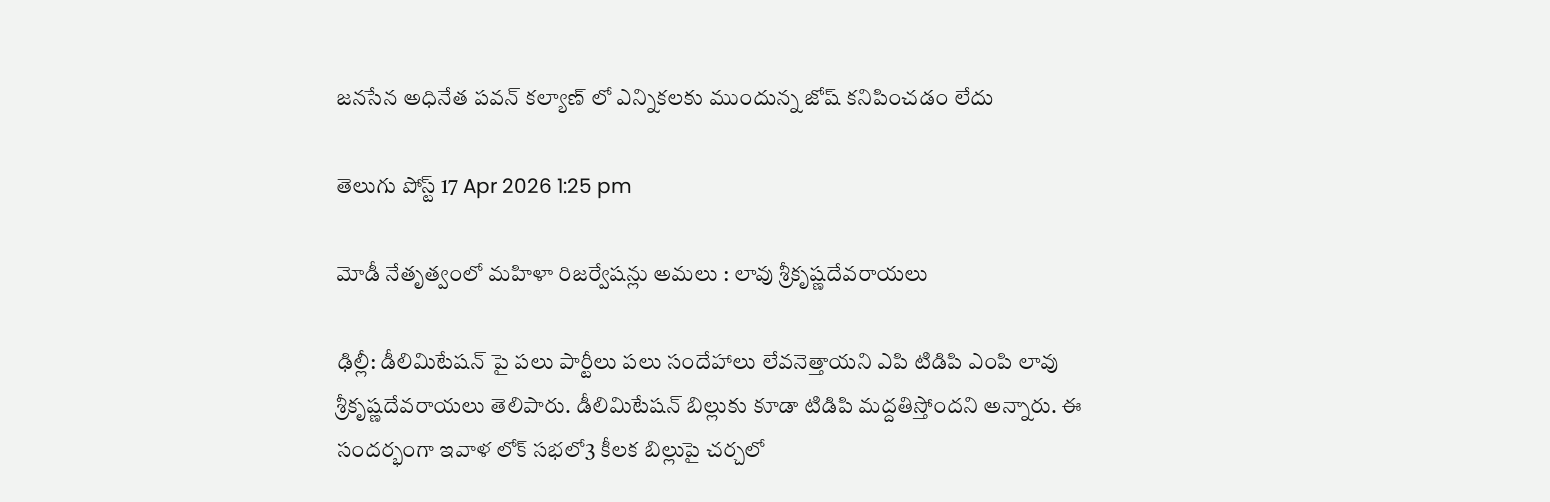జనసేన అధినేత పవన్ కల్యాణ్ లో ఎన్నికలకు ముందున్న జోష్ కనిపించడం లేదు

తెలుగు పోస్ట్ 17 Apr 2026 1:25 pm

మోడీ నేతృత్వంలో మహిళా రిజర్వేషన్లు అమలు : లావు శ్రీకృష్ణదేవరాయలు

ఢిల్లీ: డీలిమిటేషన్ పై పలు పార్టీలు పలు సందేహాలు లేవనెత్తాయని ఎపి టిడిపి ఎంపి లావు శ్రీకృష్ణదేవరాయలు తెలిపారు. డీలిమిటేషన్ బిల్లుకు కూడా టిడిపి మద్దతిస్తోందని అన్నారు. ఈ సందర్భంగా ఇవాళ లోక్ సభలో3 కీలక బిల్లుపై చర్చలో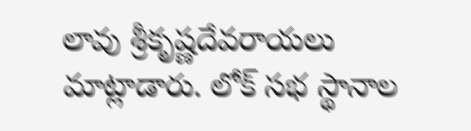లావు శ్రీకృష్ణదేవరాయలు మాట్లాడారు. లోక్ సభ స్థానాల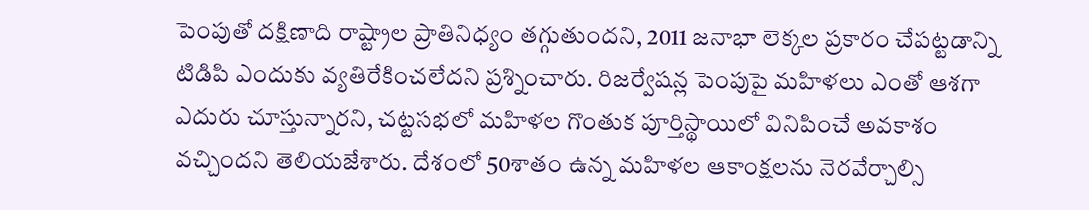పెంపుతో దక్షిణాది రాష్ట్రాల ప్రాతినిధ్యం తగ్గుతుందని, 2011 జనాభా లెక్కల ప్రకారం చేపట్టడాన్ని టిడిపి ఎందుకు వ్యతిరేకించలేదని ప్రశ్నించారు. రిజర్వేషన్ల పెంపుపై మహిళలు ఎంతో ఆశగా ఎదురు చూస్తున్నారని, చట్టసభలో మహిళల గొంతుక పూర్తిస్థాయిలో వినిపించే అవకాశం వచ్చిందని తెలియజేశారు. దేశంలో 50శాతం ఉన్న మహిళల ఆకాంక్షలను నెరవేర్చాల్సి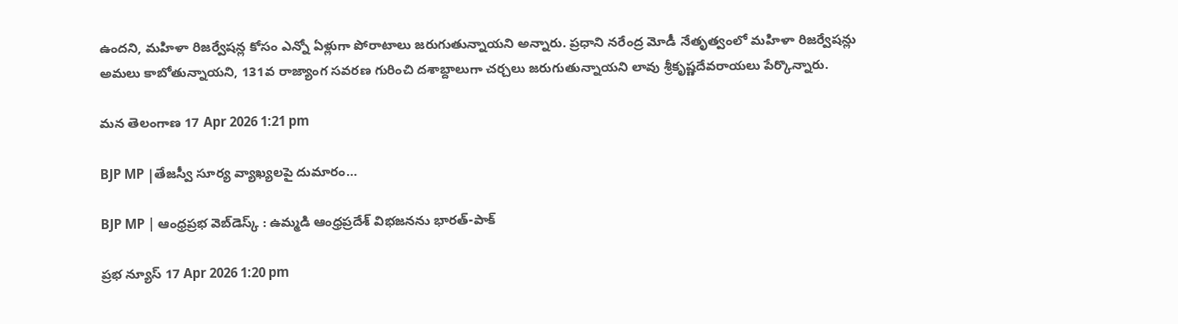ఉందని, మహిళా రిజర్వేషన్ల కోసం ఎన్నో ఏళ్లుగా పోరాటాలు జరుగుతున్నాయని అన్నారు. ప్రధాని నరేంద్ర మోడీ నేతృత్వంలో మహిళా రిజర్వేషన్లు అమలు కాబోతున్నాయని, 131వ రాజ్యాంగ సవరణ గురించి దశాబ్దాలుగా చర్చలు జరుగుతున్నాయని లావు శ్రీకృష్ణదేవరాయలు పేర్కొన్నారు.

మన తెలంగాణ 17 Apr 2026 1:21 pm

BJP MP |తేజస్వీ సూర్య వ్యాఖ్యలపై దుమారం…

BJP MP | ఆంధ్రప్రభ వెబ్‌డెస్క్ : ఉమ్మడి ఆంధ్రప్రదేశ్ విభజనను భారత్-పాక్

ప్రభ న్యూస్ 17 Apr 2026 1:20 pm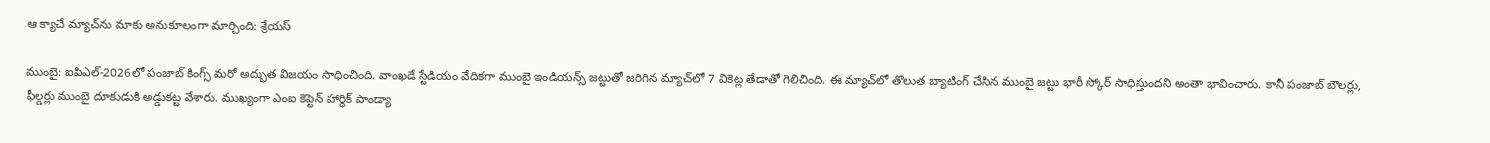ఆ క్యాచే మ్యాచ్‌ను మాకు అనుకూలంగా మార్చింది: శ్రేయస్

ముంబై: ఐపిఎల్-2026లో పంజాబ్ కింగ్స్ మరో అద్భుత విజయం సాధించింది. వాంఖడే స్టేడియం వేదికగా ముంబై ఇండియన్స్ జట్టుతో జరిగిన మ్యాచ్‌లో 7 వికెట్ల తేడాతో గెలిచింది. ఈ మ్యాచ్‌లో తొలుత బ్యాటింగ్ చేసిన ముంబై జట్టు భారీ స్కోర్ సాధిస్తుందని అంతా భావించారు. కానీ పంజాబ్ బౌలర్లు, ఫీల్డర్లు ముంబై దూకుడుకి అడ్డుకట్ట వేశారు. ముఖ్యంగా ఎంఐ కెప్టెన్ హార్థిక్ పాండ్యా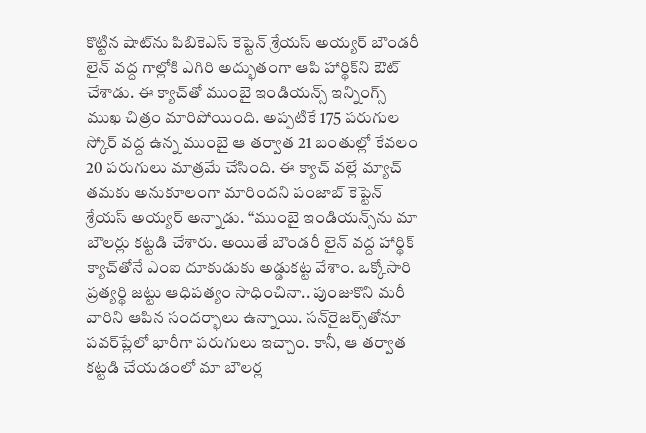కొట్టిన షాట్‌ను పిబికెఎస్ కెప్టెన్ శ్రేయస్ అయ్యర్ బౌండరీ లైన్ వద్ద గాల్లోకి ఎగిరి అద్భుతంగా ఆపి హార్థిక్‌ని ఔట్ చేశాడు. ఈ క్యాచ్‌తో ముంబై ఇండియన్స్ ఇన్నింగ్స్ ముఖ చిత్రం మారిపోయింది. అప్పటికే 175 పరుగుల స్కోర్ వద్ద ఉన్న ముంబై ఆ తర్వాత 21 బంతుల్లో కేవలం 20 పరుగులు మాత్రమే చేసింది. ఈ క్యాచ్ వల్లే మ్యాచ్ తమకు అనుకూలంగా మారిందని పంజాబ్ కెప్టెన్ శ్రేయస్ అయ్యర్ అన్నాడు. ‘‘ముంబై ఇండియన్స్‌ను మా బౌలర్లు కట్టడి చేశారు. అయితే బౌండరీ లైన్ వద్ద హార్థిక్ క్యాచ్‌తోనే ఎంఐ దూకుడుకు అడ్డుకట్ట వేశాం. ఒక్కోసారి ప్రత్యర్థి జట్టు ఆధిపత్యం సాధించినా.. పుంజుకొని మరీ వారిని ఆపిన సందర్భాలు ఉన్నాయి. సన్‌రైజర్స్‌తోనూ పవర్‌ప్లేలో భారీగా పరుగులు ఇచ్చాం. కానీ, ఆ తర్వాత కట్టడి చేయడంలో మా బౌలర్ల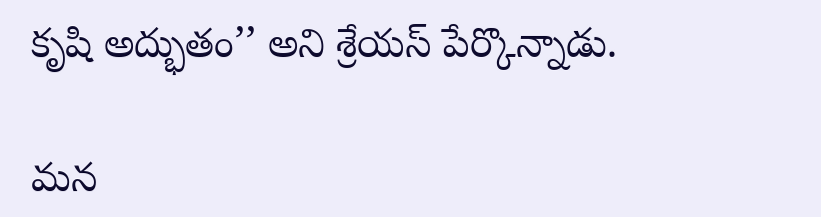కృషి అద్భుతం’’ అని శ్రేయస్ పేర్కొన్నాడు.

మన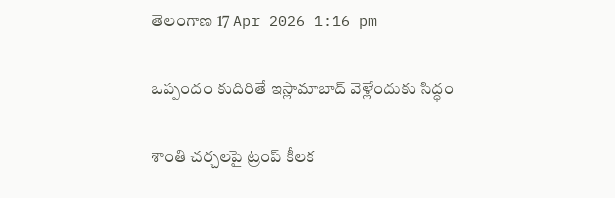తెలంగాణ 17 Apr 2026 1:16 pm

ఒప్పందం కుదిరితే ఇస్లామాబాద్ వెళ్లేందుకు సిద్ధం

శాంతి చర్చలపై ట్రంప్ కీలక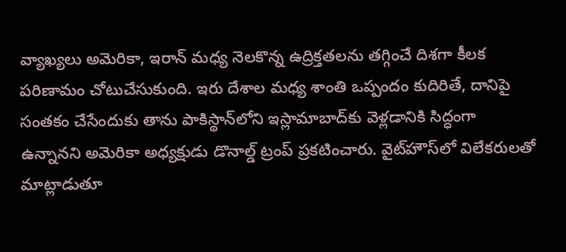వ్యాఖ్యలు అమెరికా, ఇరాన్ మధ్య నెలకొన్న ఉద్రిక్తతలను తగ్గించే దిశగా కీలక పరిణామం చోటుచేసుకుంది. ఇరు దేశాల మధ్య శాంతి ఒప్పందం కుదిరితే, దానిపై సంతకం చేసేందుకు తాను పాకిస్థాన్‌లోని ఇస్లామాబాద్‌కు వెళ్లడానికి సిద్ధంగా ఉన్నానని అమెరికా అధ్యక్షుడు డొనాల్డ్ ట్రంప్ ప్రకటించారు. వైట్‌హౌస్‌లో విలేకరులతో మాట్లాడుతూ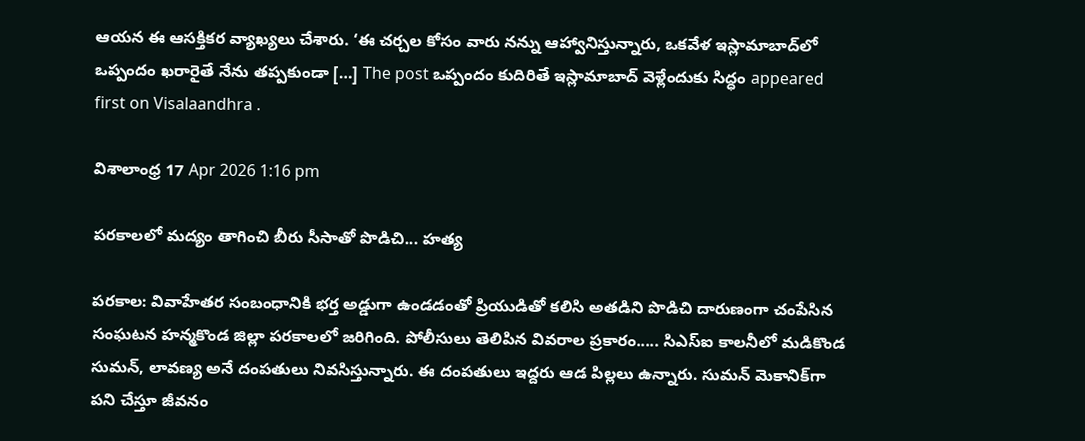ఆయన ఈ ఆసక్తికర వ్యాఖ్యలు చేశారు. ‘ఈ చర్చల కోసం వారు నన్ను ఆహ్వానిస్తున్నారు, ఒకవేళ ఇస్లామాబాద్‌లో ఒప్పందం ఖరారైతే నేను తప్పకుండా […] The post ఒప్పందం కుదిరితే ఇస్లామాబాద్ వెళ్లేందుకు సిద్ధం appeared first on Visalaandhra .

విశాలాంధ్ర 17 Apr 2026 1:16 pm

పరకాలలో మద్యం తాగించి బీరు సీసాతో పొడిచి... హత్య

పరకాల: వివాహేతర సంబంధానికి భర్త అడ్డుగా ఉండడంతో ప్రియుడితో కలిసి అతడిని పొడిచి దారుణంగా చంపేసిన సంఘటన హన్మకొండ జిల్లా పరకాలలో జరిగింది. పోలీసులు తెలిపిన వివరాల ప్రకారం..... సిఎస్‌ఐ కాలనీలో మడికొండ సుమన్, లావణ్య అనే దంపతులు నివసిస్తున్నారు. ఈ దంపతులు ఇద్దరు ఆడ పిల్లలు ఉన్నారు. సుమన్ మెకానిక్‌గా పని చేస్తూ జీవనం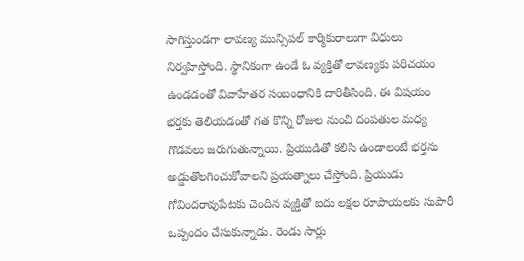సాగిస్తుండగా లావణ్య మున్సిపల్ కార్మికురాలుగా విధులు నిర్వహిస్తోంది. స్థానికంగా ఉండే ఓ వ్యక్తితో లావణ్యకు పరిచయం ఉండడంతో వివాహేతర సంబంధానికి దారితీసింది. ఈ విషయం భర్తకు తెలియడంతో గత కొన్ని రోజుల నుంచి దంపతుల మధ్య గొడవలు జరుగుతున్నాయి. ప్రియుడితో కలిసి ఉండాలంటే భర్తను అడ్డుతొలగించుకోవాలని ప్రయత్నాలు చేస్తోంది. ప్రియుడు గోవిందరావుపేటకు చెందిన వ్యక్తితో ఐదు లక్షల రూపాయలకు సుపారీ ఒప్పందం చేసుకున్నాడు. రెండు సార్లు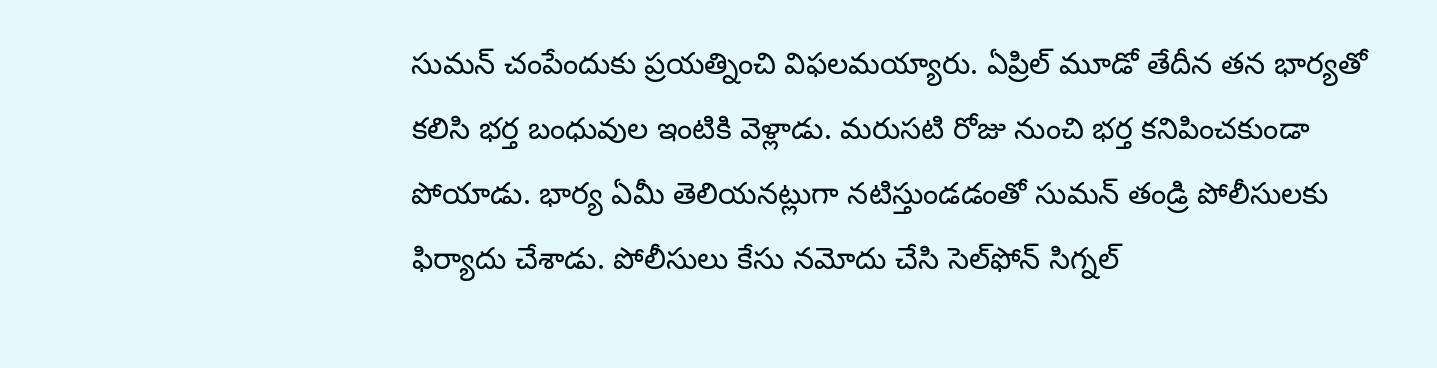సుమన్ చంపేందుకు ప్రయత్నించి విఫలమయ్యారు. ఏప్రిల్ మూడో తేదీన తన భార్యతో కలిసి భర్త బంధువుల ఇంటికి వెళ్లాడు. మరుసటి రోజు నుంచి భర్త కనిపించకుండా పోయాడు. భార్య ఏమీ తెలియనట్లుగా నటిస్తుండడంతో సుమన్ తండ్రి పోలీసులకు ఫిర్యాదు చేశాడు. పోలీసులు కేసు నమోదు చేసి సెల్‌ఫోన్ సిగ్నల్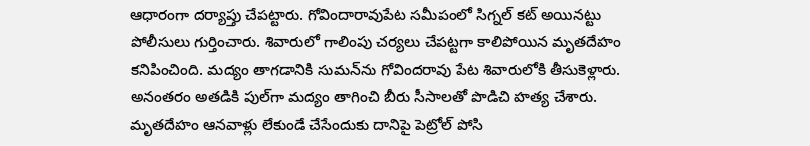ఆధారంగా దర్యాప్తు చేపట్టారు. గోవిందారావుపేట సమీపంలో సిగ్నల్ కట్ అయినట్టు పోలీసులు గుర్తించారు. శివారులో గాలింపు చర్యలు చేపట్టగా కాలిపోయిన మృతదేహం కనిపించింది. మద్యం తాగడానికి సుమన్‌ను గోవిందరావు పేట శివారులోకి తీసుకెళ్లారు. అనంతరం అతడికి పుల్‌గా మద్యం తాగించి బీరు సీసాలతో పొడిచి హత్య చేశారు. మృతదేహం ఆనవాళ్లు లేకుండే చేసేందుకు దానిపై పెట్రోల్ పోసి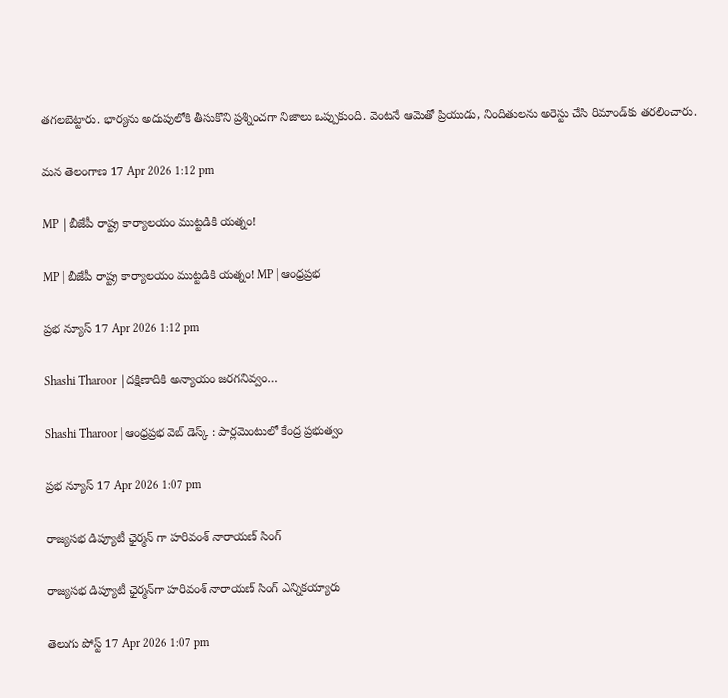తగలబెట్టారు. భార్యను అదుపులోకి తీసుకొని ప్రశ్నించగా నిజాలు ఒప్పుకుంది. వెంటనే ఆమెతో ప్రియుడు, నిందితులను అరెస్టు చేసి రిమాండ్‌కు తరలించారు.

మన తెలంగాణ 17 Apr 2026 1:12 pm

MP |బీజేపీ రాష్ట్ర కార్యాలయం ముట్టడికి యత్నం!

MP | బీజేపీ రాష్ట్ర కార్యాలయం ముట్టడికి యత్నం! MP | ఆంధ్రప్రభ

ప్రభ న్యూస్ 17 Apr 2026 1:12 pm

Shashi Tharoor |దక్షిణాదికి అన్యాయం జరగనివ్వం…

Shashi Tharoor | ఆంధ్రప్రభ వెబ్ డెస్క్ : పార్లమెంటులో కేంద్ర ప్రభుత్వం

ప్రభ న్యూస్ 17 Apr 2026 1:07 pm

రాజ్యసభ డిప్యూటీ ఛైర్మన్ గా హరివంశ్ నారాయణ్ సింగ్‌

రాజ్యసభ డిప్యూటీ ఛైర్మన్‌గా హరివంశ్ నారాయణ్ సింగ్‌ ఎన్నికయ్యారు

తెలుగు పోస్ట్ 17 Apr 2026 1:07 pm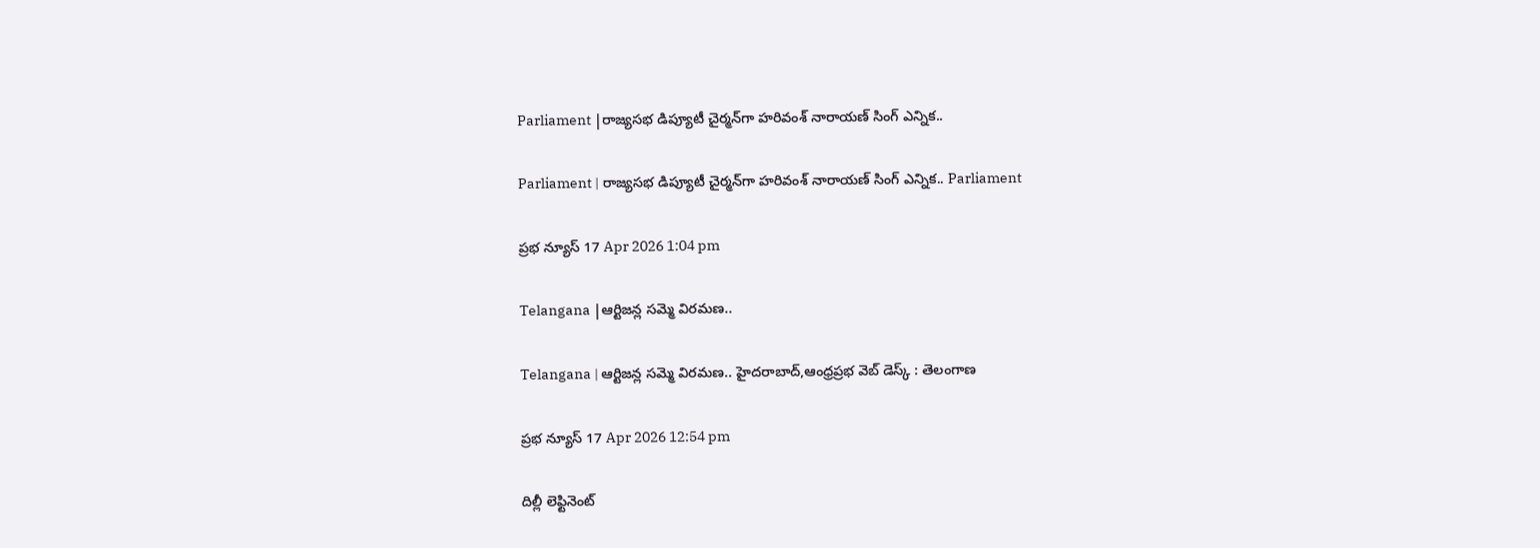Parliament |రాజ్యసభ డిప్యూటీ చైర్మన్‌గా హరివంశ్ నారాయణ్ సింగ్ ఎన్నిక..

Parliament | రాజ్యసభ డిప్యూటీ చైర్మన్‌గా హరివంశ్ నారాయణ్ సింగ్ ఎన్నిక.. Parliament

ప్రభ న్యూస్ 17 Apr 2026 1:04 pm

Telangana |ఆర్టిజన్ల సమ్మె విరమణ..

Telangana | ఆర్టిజన్ల సమ్మె విరమణ.. హైదరాబాద్,ఆంధ్రప్రభ వెబ్ డెస్క్ : తెలంగాణ

ప్రభ న్యూస్ 17 Apr 2026 12:54 pm

దిల్లీ లెఫ్టినెంట్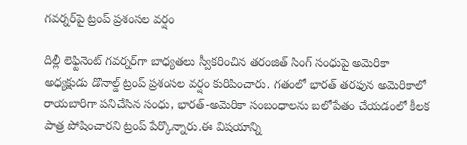గవర్నర్‌పై ట్రంప్ ప్రశంసల వర్షం

దిల్లీ లెఫ్టినెంట్‌ గవర్నర్‌గా బాధ్యతలు స్వీకరించిన తరంజిత్ సింగ్ సంధుపై అమెరికా అధ్యక్షుడు డొనాల్డ్ ట్రంప్ ప్రశంసల వర్షం కురిపించారు. గతంలో భారత్ తరఫున అమెరికాలో రాయబారిగా పనిచేసిన సంధు, భారత్-అమెరికా సంబంధాలను బలోపేతం చేయడంలో కీలక పాత్ర పోషించారని ట్రంప్ పేర్కొన్నారు.ఈ విషయాన్ని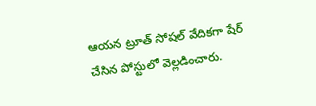ఆయన ట్రూత్ సోషల్ వేదికగా షేర్ చేసిన పోస్టులో వెల్లడించారు.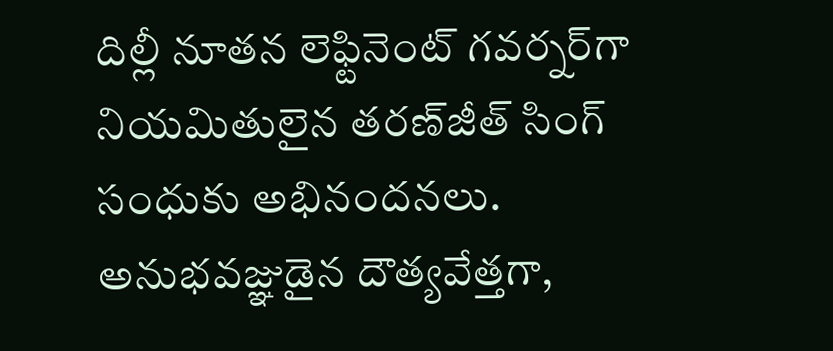దిల్లీ నూతన లెఫ్టినెంట్ గవర్నర్‌గా నియమితులైన తరణ్‌జీత్ సింగ్ సంధుకు అభినందనలు. అనుభవజ్ఞుడైన దౌత్యవేత్తగా,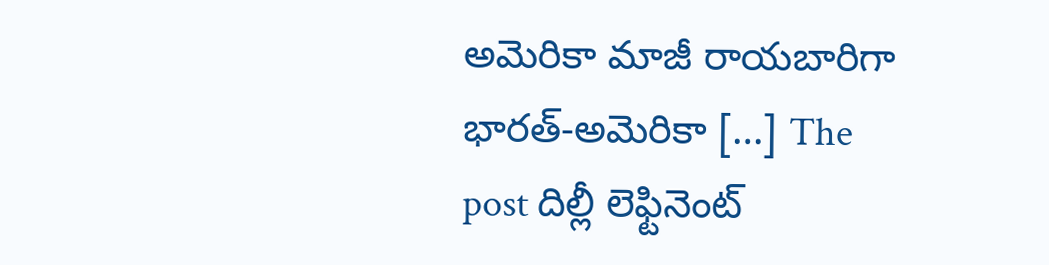అమెరికా మాజీ రాయబారిగా భారత్-అమెరికా […] The post దిల్లీ లెఫ్టినెంట్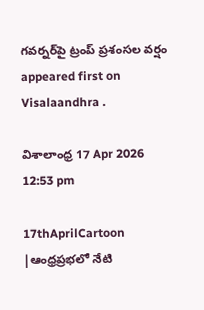గవర్నర్‌పై ట్రంప్ ప్రశంసల వర్షం appeared first on Visalaandhra .

విశాలాంధ్ర 17 Apr 2026 12:53 pm

17thAprilCartoon |ఆంధ్రప్రభలో నేటి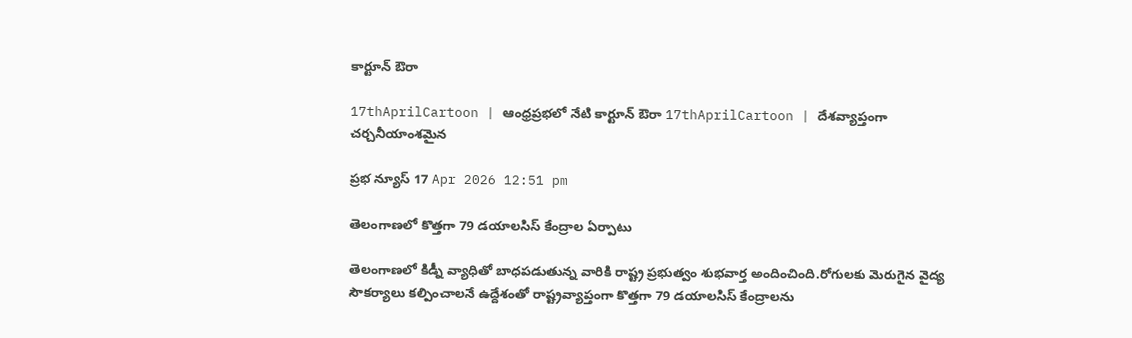కార్టూన్ ఔరా

17thAprilCartoon | ఆంధ్రప్రభలో నేటి కార్టూన్ ఔరా 17thAprilCartoon | దేశవ్యాప్తంగా చర్చనీయాంశమైన

ప్రభ న్యూస్ 17 Apr 2026 12:51 pm

తెలంగాణలో కొత్తగా 79 డయాలసిస్ కేంద్రాల ఏర్పాటు

తెలంగాణలో కిడ్నీ వ్యాధితో బాధపడుతున్న వారికి రాష్ట్ర ప్రభుత్వం శుభవార్త అందించింది.రోగులకు మెరుగైన వైద్య సౌకర్యాలు కల్పించాలనే ఉద్దేశంతో రాష్ట్రవ్యాప్తంగా కొత్తగా 79 డయాలసిస్ కేంద్రాలను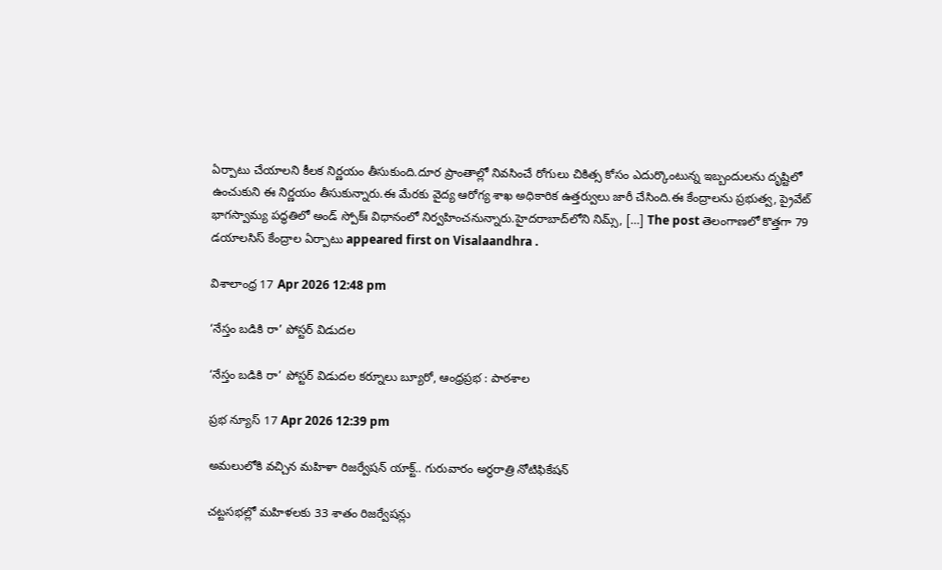ఏర్పాటు చేయాలని కీలక నిర్ణయం తీసుకుంది.దూర ప్రాంతాల్లో నివసించే రోగులు చికిత్స కోసం ఎదుర్కొంటున్న ఇబ్బందులను దృష్టిలో ఉంచుకుని ఈ నిర్ణయం తీసుకున్నారు.ఈ మేరకు వైద్య ఆరోగ్య శాఖ అధికారిక ఉత్తర్వులు జారీ చేసింది.ఈ కేంద్రాలను ప్రభుత్వ, ప్రైవేట్ భాగస్వామ్య పద్ధతిలో అండ్ స్పోక్ః విధానంలో నిర్వహించనున్నారు.హైదరాబాద్‌లోని నిమ్స్, […] The post తెలంగాణలో కొత్తగా 79 డయాలసిస్ కేంద్రాల ఏర్పాటు appeared first on Visalaandhra .

విశాలాంధ్ర 17 Apr 2026 12:48 pm

‘నేస్తం బడికి రా’ పోస్టర్ విడుదల

‘నేస్తం బడికి రా’ పోస్టర్ విడుదల కర్నూలు బ్యూరో, ఆంధ్రప్రభ : పాఠశాల

ప్రభ న్యూస్ 17 Apr 2026 12:39 pm

అమలులోకి వచ్చిన మహిళా రిజర్వేషన్ యాక్ట్.. గురువారం అర్ధరాత్రి నోటిఫికేషన్

చట్టసభల్లో మహిళలకు 33 శాతం రిజర్వేషన్లు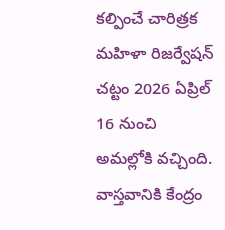కల్పించే చారిత్రక మహిళా రిజర్వేషన్ చట్టం 2026 ఏప్రిల్ 16 నుంచి అమల్లోకి వచ్చింది. వాస్తవానికి కేంద్రం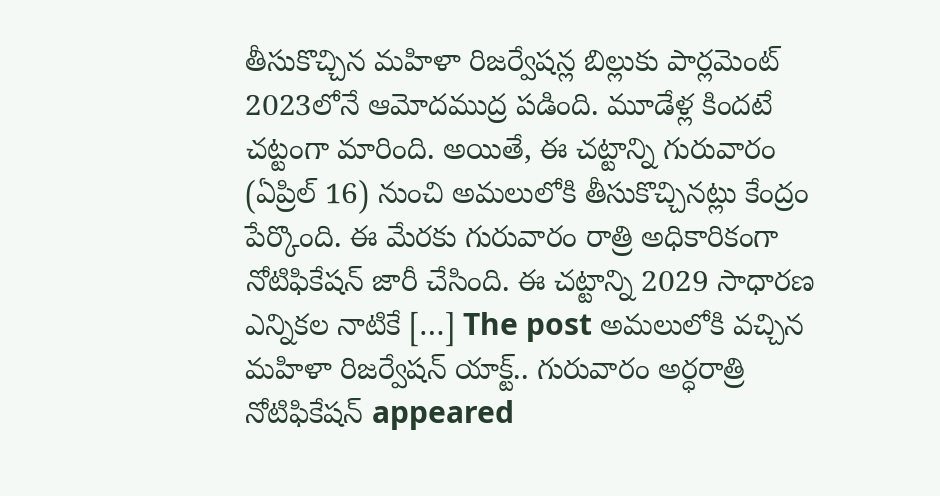తీసుకొచ్చిన మహిళా రిజర్వేషన్ల బిల్లుకు పార్లమెంట్ 2023లోనే ఆమోదముద్ర పడింది. మూడేళ్ల కిందటే చట్టంగా మారింది. అయితే, ఈ చట్టాన్ని గురువారం (ఏప్రిల్ 16) నుంచి అమలులోకి తీసుకొచ్చినట్లు కేంద్రం పేర్కొంది. ఈ మేరకు గురువారం రాత్రి అధికారికంగా నోటిఫికేషన్ జారీ చేసింది. ఈ చట్టాన్ని 2029 సాధారణ ఎన్నికల నాటికే […] The post అమలులోకి వచ్చిన మహిళా రిజర్వేషన్ యాక్ట్.. గురువారం అర్ధరాత్రి నోటిఫికేషన్ appeared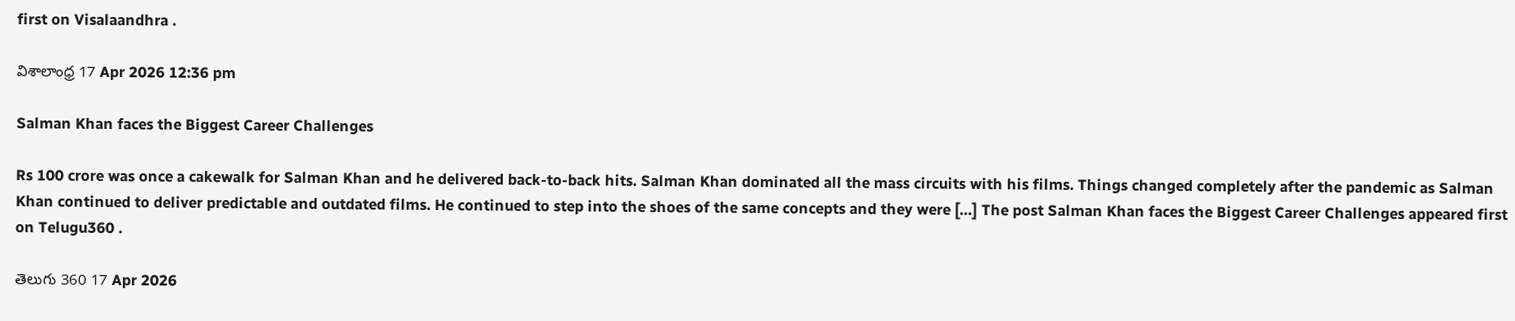first on Visalaandhra .

విశాలాంధ్ర 17 Apr 2026 12:36 pm

Salman Khan faces the Biggest Career Challenges

Rs 100 crore was once a cakewalk for Salman Khan and he delivered back-to-back hits. Salman Khan dominated all the mass circuits with his films. Things changed completely after the pandemic as Salman Khan continued to deliver predictable and outdated films. He continued to step into the shoes of the same concepts and they were […] The post Salman Khan faces the Biggest Career Challenges appeared first on Telugu360 .

తెలుగు 360 17 Apr 2026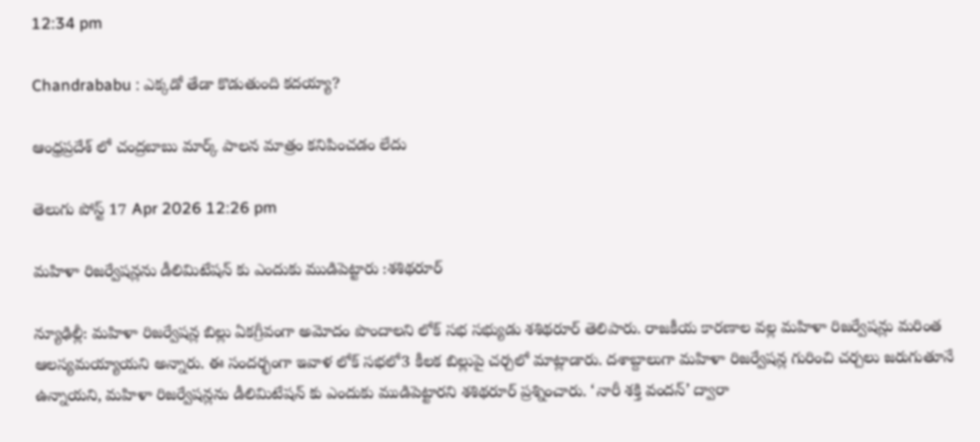12:34 pm

Chandrababu : ఎక్కడో తేడా కొడుతుంది కదయ్యా?

ఆంధ్రప్రదేశ్ లో చంద్రబాబు మార్క్ పాలన మాత్రం కనిపించడం లేదు

తెలుగు పోస్ట్ 17 Apr 2026 12:26 pm

మహిళా రిజర్వేషన్లను డీలిమిటేషన్ కు ఎందుకు ముడిపెట్టారు :శశిథరూర్

న్యూఢిల్లీ: మహిళా రిజర్వేషన్ల బిల్లు ఏకగ్రీవంగా అమోదం పొందాలని లోక్ సభ సభ్యుడు శశిథరూర్ తెలిపారు. రాజకీయ కారణాల వల్ల మహిళా రిజర్వేషన్లు మరింత ఆలస్యమయ్యాయని అన్నారు. ఈ సందర్భంగా ఇవాళ లోక్ సభలో3 కీలక బిల్లుపై చర్చలో మాట్లాడారు. దశాబ్దాలుగా మహిళా రిజర్వేషన్ల గురించి చర్చలు జరుగుతూనే ఉన్నాయని, మహిళా రిజర్వేషన్లను డీలిమిటేషన్ కు ఎందుకు ముడిపెట్టారని శశిథరూర్ ప్రశ్నించారు. ‘నారీ శక్తి వందన్’ ద్వారా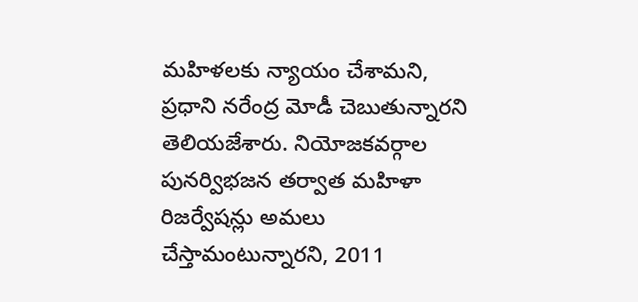మహిళలకు న్యాయం చేశామని, ప్రధాని నరేంద్ర మోడీ చెబుతున్నారని తెలియజేశారు. నియోజకవర్గాల పునర్విభజన తర్వాత మహిళా రిజర్వేషన్లు అమలు చేస్తామంటున్నారని, 2011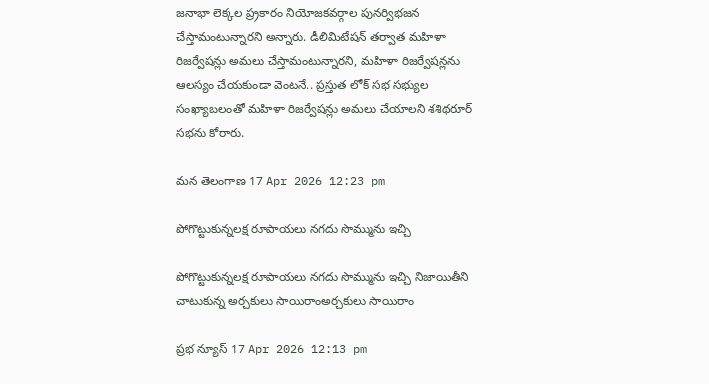జనాభా లెక్కల ప్ర్రకారం నియోజకవర్గాల పునర్విభజన చేస్తామంటున్నారని అన్నారు. డీలిమిటేషన్ తర్వాత మహిళా రిజర్వేషన్లు అమలు చేస్తామంటున్నారని, మహిళా రిజర్వేషన్లను ఆలస్యం చేయకుండా వెంటనే.. ప్రస్తుత లోక్ సభ సభ్యుల సంఖ్యాబలంతో మహిళా రిజర్వేషన్లు అమలు చేయాలని శశిథరూర్ సభను కోరారు.

మన తెలంగాణ 17 Apr 2026 12:23 pm

పోగొట్టుకున్నలక్ష రూపాయలు నగదు సొమ్మును ఇచ్చి

పోగొట్టుకున్నలక్ష రూపాయలు నగదు సొమ్మును ఇచ్చి నిజాయితీని చాటుకున్న అర్చకులు సాయిరాంఅర్చకులు సాయిరాం

ప్రభ న్యూస్ 17 Apr 2026 12:13 pm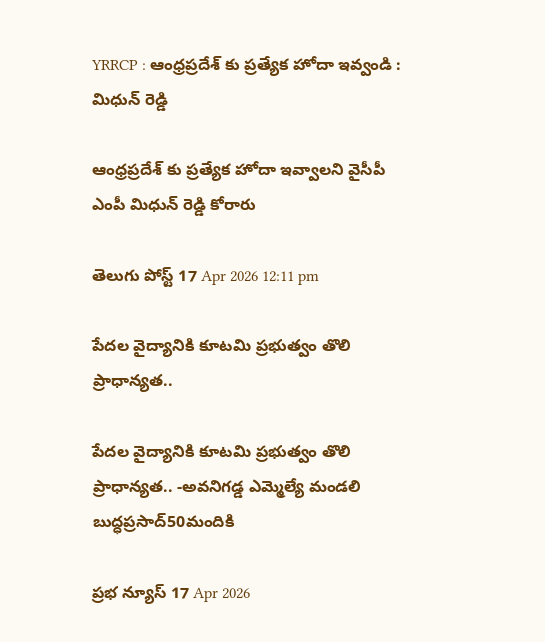YRRCP : ఆంధ్రప్రదేశ్ కు ప్రత్యేక హోదా ఇవ్వండి : మిధున్ రెడ్డి

ఆంధ్రప్రదేశ్ కు ప్రత్యేక హోదా ఇవ్వాలని వైసీపీ ఎంపీ మిధున్ రెడ్డి కోరారు

తెలుగు పోస్ట్ 17 Apr 2026 12:11 pm

పేదల వైద్యానికి కూటమి ప్రభుత్వం తొలి ప్రాధాన్యత..

పేదల వైద్యానికి కూటమి ప్రభుత్వం తొలి ప్రాధాన్యత.. -అవనిగడ్డ ఎమ్మెల్యే మండలి బుద్ధప్రసాద్50మందికి

ప్రభ న్యూస్ 17 Apr 2026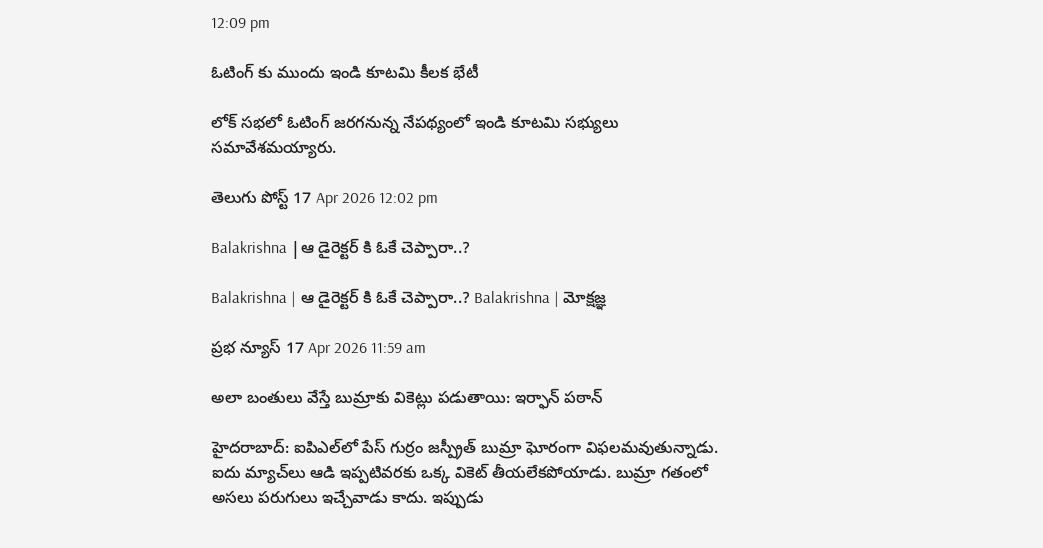12:09 pm

ఓటింగ్ కు ముందు ఇండి కూటమి కీలక భేటీ

లోక్ సభలో ఓటింగ్ జరగనున్న నేపథ్యంలో ఇండి కూటమి సభ్యులు సమావేశమయ్యారు.

తెలుగు పోస్ట్ 17 Apr 2026 12:02 pm

Balakrishna |ఆ డైరెక్టర్ కి ఓకే చెప్పారా..?

Balakrishna | ఆ డైరెక్టర్ కి ఓకే చెప్పారా..? Balakrishna | మోక్షజ్ఞ

ప్రభ న్యూస్ 17 Apr 2026 11:59 am

అలా బంతులు వేస్తే బుమ్రాకు వికెట్లు పడుతాయి: ఇర్ఫాన్ పఠాన్

హైదరాబాద్: ఐపిఎల్‌లో పేస్ గుర్రం జస్ప్రీత్ బుమ్రా ఘోరంగా విఫలమవుతున్నాడు. ఐదు మ్యాచ్‌లు ఆడి ఇప్పటివరకు ఒక్క వికెట్ తీయలేకపోయాడు. బుమ్రా గతంలో అసలు పరుగులు ఇచ్చేవాడు కాదు. ఇప్పుడు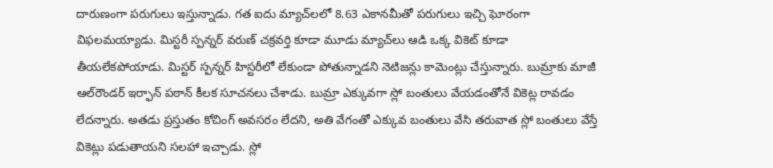దారుణంగా పరుగులు ఇస్తున్నాడు. గత ఐదు మ్యాచ్‌లలో 8.63 ఎకానమీతో పరుగులు ఇచ్చి ఘోరంగా విఫలమయ్యాడు. మిస్టరీ స్పన్నర్ వరుణ్ చక్రవర్తి కూడా మూడు మ్యాచ్‌లు ఆడి ఒక్క వికెట్ కూడా తీయలేకపోయాడు. మిస్టర్ స్పన్నర్ హిస్టరీలో లేకుండా పోతున్నాడని నెటిజన్లు కామెంట్లు చేస్తున్నారు. బుమ్రాకు మాజీ ఆల్‌రౌండర్ ఇర్ఫాన్ పఠాన్ కీలక సూచనలు చేశాడు. బుమ్రా ఎక్కువగా స్లో బంతులు వేయడంతోనే వికెట్ల రావడం లేదన్నారు. అతడు ప్రస్తుతం కోచింగ్ అవసరం లేదని, అతి వేగంతో ఎక్కువ బంతులు వేసి తరువాత స్లో బంతులు వేస్తే వికెట్లు పడుతాయని సలహా ఇచ్చాడు. స్లో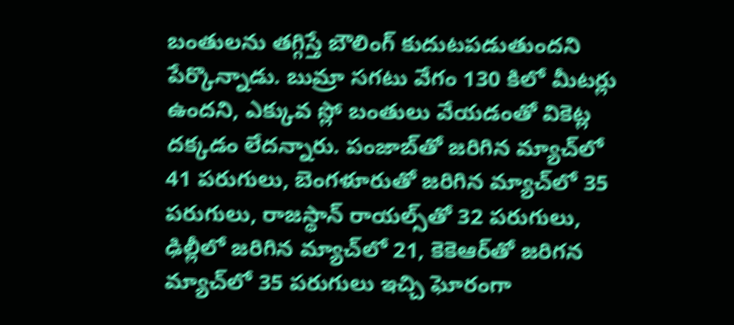బంతులను తగ్గిస్తే బౌలింగ్ కుదుటపడుతుందని పేర్కొన్నాడు. బుమ్రా సగటు వేగం 130 కిలో మీటర్లు ఉందని, ఎక్కువ స్లో బంతులు వేయడంతో వికెట్ల దక్కడం లేదన్నారు. పంజాబ్‌తో జరిగిన మ్యాచ్‌లో 41 పరుగులు, బెంగళూరుతో జరిగిన మ్యాచ్‌లో 35 పరుగులు, రాజస్థాన్ రాయల్స్‌తో 32 పరుగులు, ఢిల్లీలో జరిగిన మ్యాచ్‌లో 21, కెకెఆర్‌తో జరిగన మ్యాచ్‌లో 35 పరుగులు ఇచ్చి ఘోరంగా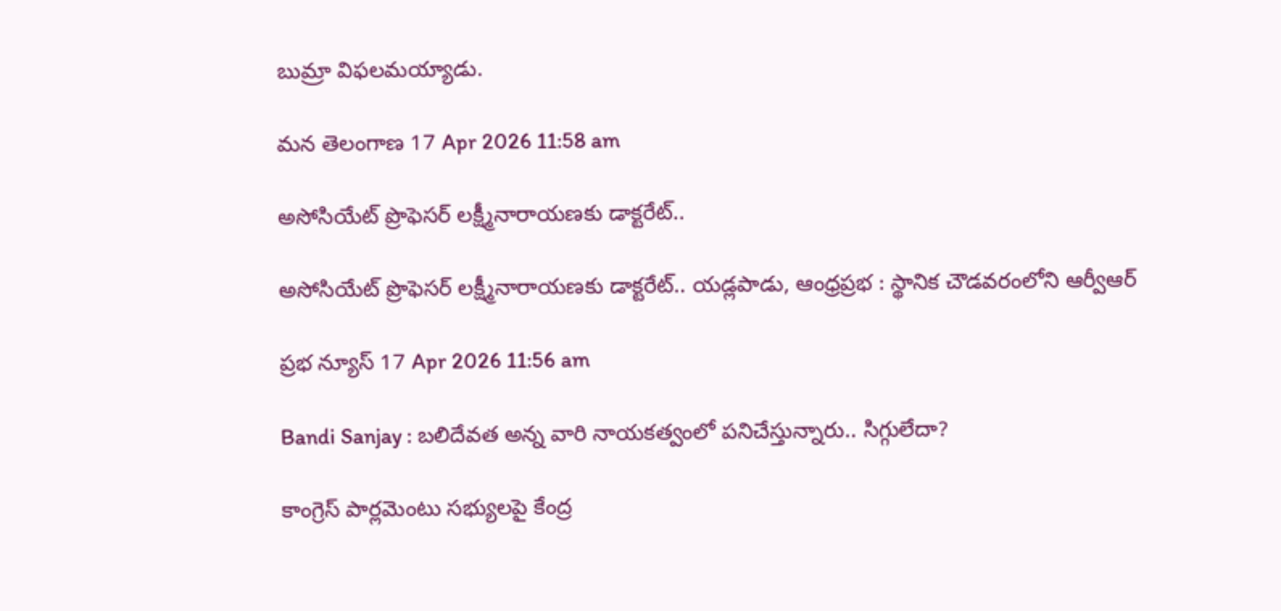బుమ్రా విఫలమయ్యాడు.

మన తెలంగాణ 17 Apr 2026 11:58 am

అసోసియేట్ ప్రొఫెసర్ లక్ష్మీనారాయణకు డాక్టరేట్..

అసోసియేట్ ప్రొఫెసర్ లక్ష్మీనారాయణకు డాక్టరేట్.. యడ్లపాడు, ఆంధ్రప్రభ : స్థానిక చౌడవరంలోని ఆర్వీఆర్

ప్రభ న్యూస్ 17 Apr 2026 11:56 am

Bandi Sanjay : బలిదేవత అన్న వారి నాయకత్వంలో పనిచేస్తున్నారు.. సిగ్గులేదా?

కాంగ్రెస్ పార్లమెంటు సభ్యులపై కేంద్ర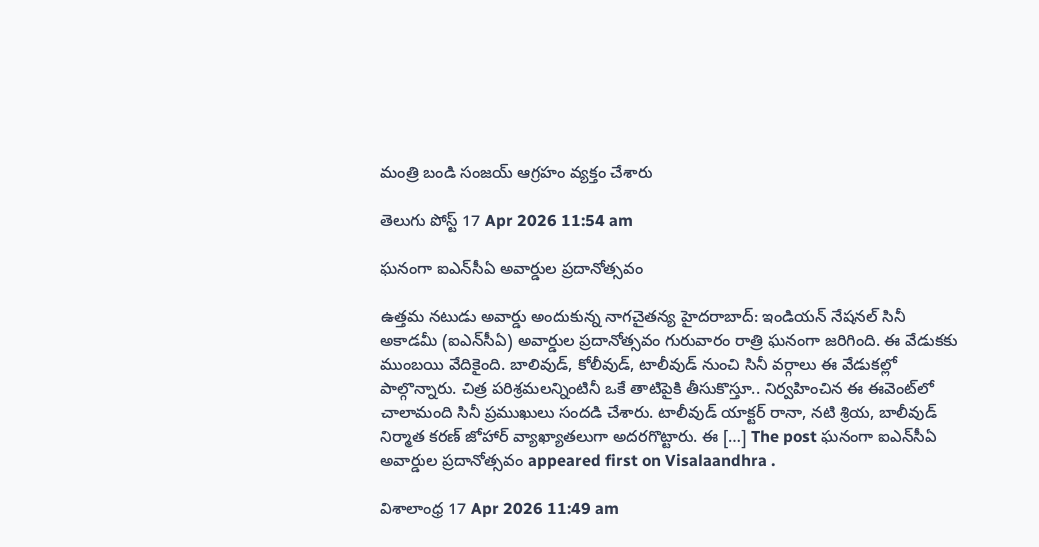మంత్రి బండి సంజయ్ ఆగ్రహం వ్యక్తం చేశారు

తెలుగు పోస్ట్ 17 Apr 2026 11:54 am

ఘనంగా ఐఎన్‌సీఏ అవార్డుల ప్రదానోత్సవం

ఉత్తమ నటుడు అవార్డు అందుకున్న నాగచైతన్య హైదరాబాద్: ఇండియన్ నేషనల్ సినీ అకాడమీ (ఐఎన్‌సీఏ) అవార్డుల ప్రదానోత్సవం గురువారం రాత్రి ఘనంగా జరిగింది. ఈ వేడుకకు ముంబయి వేదికైంది. బాలివుడ్, కోలీవుడ్, టాలీవుడ్ నుంచి సినీ వర్గాలు ఈ వేడుకల్లో పాల్గొన్నారు. చిత్ర పరిశ్రమలన్నింటినీ ఒకే తాటిపైకి తీసుకొస్తూ.. నిర్వహించిన ఈ ఈవెంట్‌లో చాలామంది సినీ ప్రముఖులు సందడి చేశారు. టాలీవుడ్ యాక్టర్ రానా, నటి శ్రియ, బాలీవుడ్ నిర్మాత కరణ్ జోహార్ వ్యాఖ్యాతలుగా అదరగొట్టారు. ఈ […] The post ఘనంగా ఐఎన్‌సీఏ అవార్డుల ప్రదానోత్సవం appeared first on Visalaandhra .

విశాలాంధ్ర 17 Apr 2026 11:49 am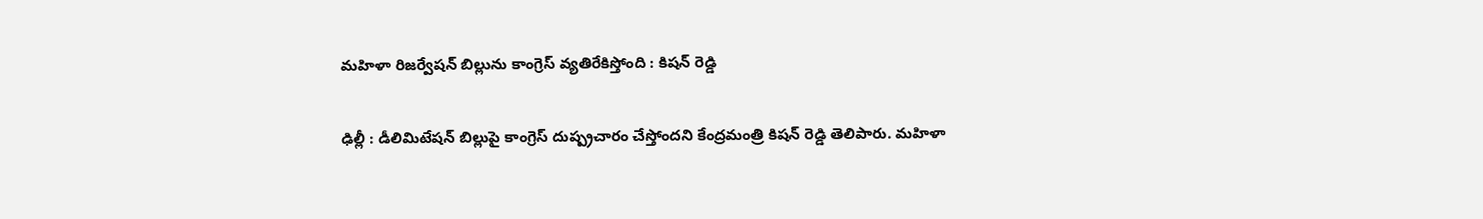మహిళా రిజర్వేషన్ బిల్లును కాంగ్రెస్ వ్యతిరేకిస్తోంది : కిషన్ రెడ్డి

ఢిల్లీ : డీలిమిటేషన్ బిల్లుపై కాంగ్రెస్ దుష్ప్రచారం చేస్తోందని కేంద్రమంత్రి కిషన్ రెడ్డి తెలిపారు. మహిళా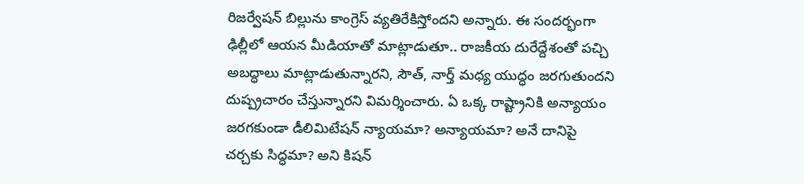రిజర్వేషన్ బిల్లును కాంగ్రెస్ వ్యతిరేకిస్తోందని అన్నారు. ఈ సందర్భంగా ఢిల్లీలో ఆయన మీడియాతో మాట్లాడుతూ.. రాజకీయ దురేద్దేశంతో పచ్చి అబద్ధాలు మాట్లాడుతున్నారని, సౌత్, నార్త్ మధ్య యుద్ధం జరగుతుందని దుష్ప్రచారం చేస్తున్నారని విమర్శించారు. ఏ ఒక్క రాష్ట్రానికి అన్యాయం జరగకుండా డీలిమిటేషన్ న్యాయమా? అన్యాయమా? అనే దానిపై చర్చకు సిద్ధమా? అని కిషన్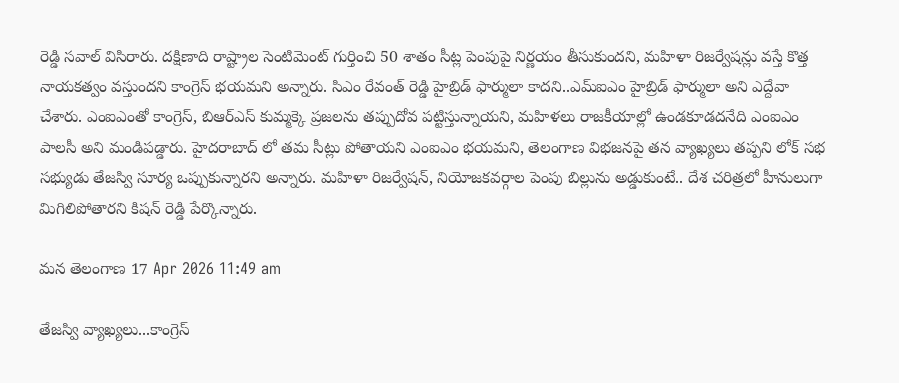రెడ్డి సవాల్ విసిరారు. దక్షిణాది రాష్ట్రాల సెంటిమెంట్ గుర్తించి 50 శాతం సీట్ల పెంపుపై నిర్ణయం తీసుకుందని, మహిళా రిజర్వేషన్లు వస్తే కొత్త నాయకత్వం వస్తుందని కాంగ్రెస్ భయమని అన్నారు. సిఎం రేవంత్ రెడ్డి హైబ్రిడ్ ఫార్ములా కాదని..ఎమ్ఐఎం హైబ్రిడ్ ఫార్ములా అని ఎద్దేవా చేశారు. ఎంఐఎంతో కాంగ్రెస్, బిఆర్ఎస్ కుమ్మక్కె ప్రజలను తప్పుదోవ పట్టిస్తున్నాయని, మహిళలు రాజకీయాల్లో ఉండకూడదనేది ఎంఐఎం పాలసీ అని మండిపడ్డారు. హైదరాబాద్ లో తమ సీట్లు పోతాయని ఎంఐఎం భయమని, తెలంగాణ విభజనపై తన వ్యాఖ్యలు తప్పని లోక్ సభ సభ్యుడు తేజస్వి సూర్య ఒప్పుకున్నారని అన్నారు. మహిళా రిజర్వేషన్, నియోజకవర్గాల పెంపు బిల్లును అడ్డుకుంటే.. దేశ చరిత్రలో హీనులుగా మిగిలిపోతారని కిషన్ రెడ్డి పేర్కొన్నారు.

మన తెలంగాణ 17 Apr 2026 11:49 am

తేజస్వి వ్యాఖ్యలు...కాంగ్రెస్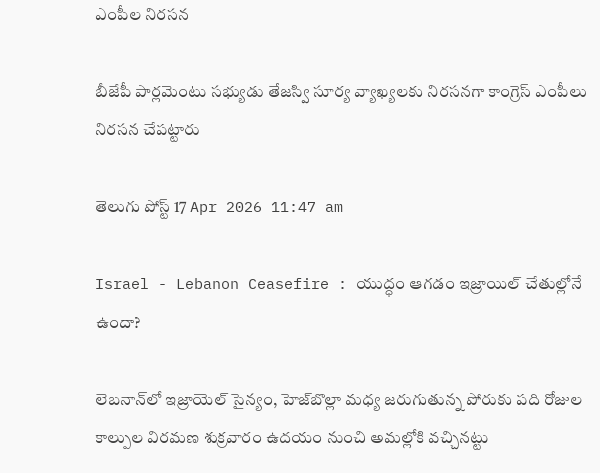ఎంపీల నిరసన

బీజేపీ పార్లమెంటు సభ్యుడు తేజస్వి సూర్య వ్యాఖ్యలకు నిరసనగా కాంగ్రెస్ ఎంపీలు నిరసన చేపట్టారు

తెలుగు పోస్ట్ 17 Apr 2026 11:47 am

Israel - Lebanon Ceasefire : యుద్ధం ఆగడం ఇజ్రాయిల్ చేతుల్లోనే ఉందా?

లెబనాన్‌లో ఇజ్రాయెల్‌ సైన్యం, హెజ్‌బొల్లా మధ్య జరుగుతున్న పోరుకు పది రోజుల కాల్పుల విరమణ శుక్రవారం ఉదయం నుంచి అమల్లోకి వచ్చినట్టు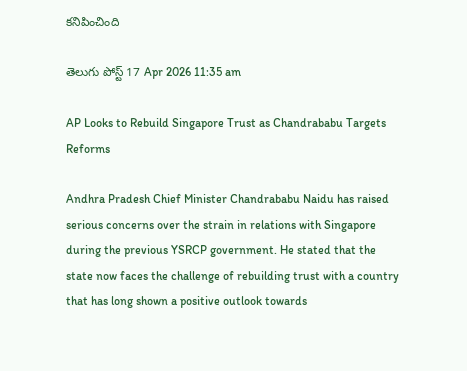కనిపించింది

తెలుగు పోస్ట్ 17 Apr 2026 11:35 am

AP Looks to Rebuild Singapore Trust as Chandrababu Targets Reforms

Andhra Pradesh Chief Minister Chandrababu Naidu has raised serious concerns over the strain in relations with Singapore during the previous YSRCP government. He stated that the state now faces the challenge of rebuilding trust with a country that has long shown a positive outlook towards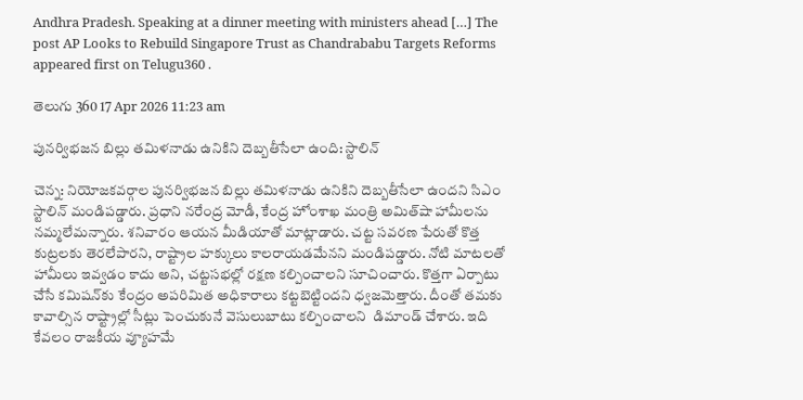Andhra Pradesh. Speaking at a dinner meeting with ministers ahead […] The post AP Looks to Rebuild Singapore Trust as Chandrababu Targets Reforms appeared first on Telugu360 .

తెలుగు 360 17 Apr 2026 11:23 am

పునర్విభజన బిల్లు తమిళనాడు ఉనికిని దెబ్బతీసేలా ఉంది: స్టాలిన్

చెన్న: నియోజకవర్గాల పునర్విభజన బిల్లు తమిళనాడు ఉనికిని దెబ్బతీసేలా ఉందని సిఎం స్టాలిన్ మండిపడ్డారు. ప్రధాని నరేంద్ర మోడీ, కేంద్ర హోంశాఖ మంత్రి అమిత్‌షా హామీలను నమ్మలేమన్నారు. శనివారం ఆయన మీడియాతో మాట్లాడారు. చట్ట సవరణ పేరుతో కొత్త కుట్రలకు తెరలేపారని, రాష్ట్రాల హక్కులు కాలరాయడమేనని మండిపడ్డారు. నోటి మాటలతో హామీలు ఇవ్వడం కాదు అని, చట్టసభల్లో రక్షణ కల్పించాలని సూచించారు. కొత్తగా ఏర్పాటు చేసే కమిషన్‌కు కేంద్రం అపరిమిత అధికారాలు కట్టబెట్టిందని ధ్వజమెత్తారు. దీంతో తమకు కావాల్సిన రాష్ట్రాల్లో సీట్లు పెంచుకునే వెసులుబాటు కల్పించాలని  డిమాండ్ చేశారు. ఇది కేవలం రాజకీయ వ్యూహమే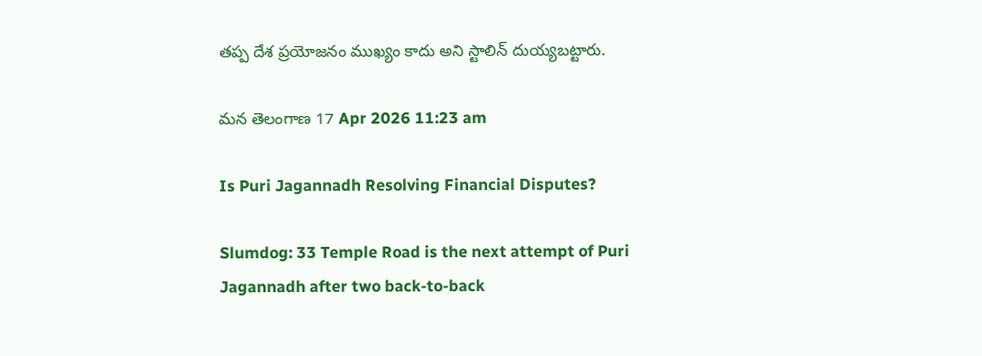తప్ప దేశ ప్రయోజనం ముఖ్యం కాదు అని స్టాలిన్ దుయ్యబట్టారు.

మన తెలంగాణ 17 Apr 2026 11:23 am

Is Puri Jagannadh Resolving Financial Disputes?

Slumdog: 33 Temple Road is the next attempt of Puri Jagannadh after two back-to-back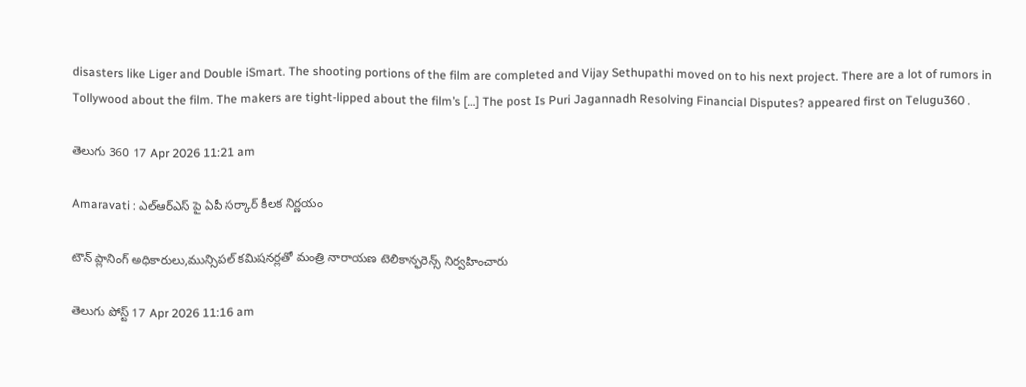disasters like Liger and Double iSmart. The shooting portions of the film are completed and Vijay Sethupathi moved on to his next project. There are a lot of rumors in Tollywood about the film. The makers are tight-lipped about the film’s […] The post Is Puri Jagannadh Resolving Financial Disputes? appeared first on Telugu360 .

తెలుగు 360 17 Apr 2026 11:21 am

Amaravati : ఎల్ఆర్ఎస్ పై ఏపీ సర్కార్ కీలక నిర్ణయం

టౌన్ ప్లానింగ్ అధికారులు,మున్సిప‌ల్ క‌మిష‌న‌ర్లతో మంత్రి నారాయ‌ణ టెలికాన్ఫ‌రెన్స్ నిర్వహించారు

తెలుగు పోస్ట్ 17 Apr 2026 11:16 am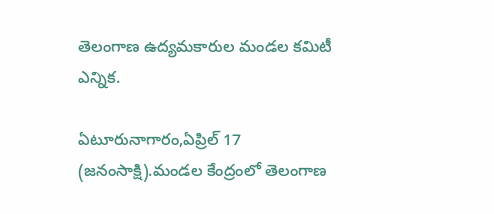తెలంగాణ ఉద్యమకారుల మండల కమిటీ ఎన్నిక.

ఏటూరునాగారం,ఏప్రిల్ 17 (జనంసాక్షి).మండల కేంద్రంలో తెలంగాణ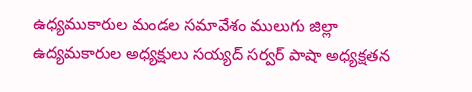ఉధ్యముకారుల మండల సమావేశం ములుగు జిల్లా ఉద్యమకారుల అధ్యక్షులు సయ్యద్ సర్వర్ పాషా అధ్యక్షతన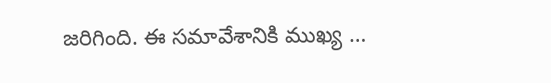జరిగింది. ఈ సమావేశానికి ముఖ్య …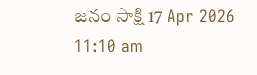జనం సాక్షి 17 Apr 2026 11:10 am